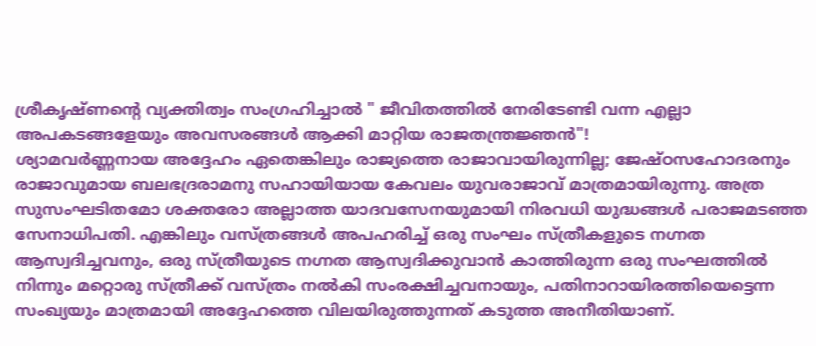ശ്രീകൃഷ്ണന്റെ വ്യക്തിത്വം സംഗ്രഹിച്ചാൽ " ജീവിതത്തിൽ നേരിടേണ്ടി വന്ന എല്ലാ അപകടങ്ങളേയും അവസരങ്ങൾ ആക്കി മാറ്റിയ രാജതന്ത്രജ്ഞൻ"!
ശ്യാമവർണ്ണനായ അദ്ദേഹം ഏതെങ്കിലും രാജ്യത്തെ രാജാവായിരുന്നില്ല; ജേഷ്ഠസഹോദരനും രാജാവുമായ ബലഭദ്രരാമനു സഹായിയായ കേവലം യുവരാജാവ് മാത്രമായിരുന്നു. അത്ര സുസംഘടിതമോ ശക്തരോ അല്ലാത്ത യാദവസേനയുമായി നിരവധി യുദ്ധങ്ങൾ പരാജമടഞ്ഞ സേനാധിപതി. എങ്കിലും വസ്ത്രങ്ങൾ അപഹരിച്ച് ഒരു സംഘം സ്ത്രീകളുടെ നഗ്നത ആസ്വദിച്ചവനും, ഒരു സ്ത്രീയുടെ നഗ്നത ആസ്വദിക്കുവാൻ കാത്തിരുന്ന ഒരു സംഘത്തിൽ നിന്നും മറ്റൊരു സ്ത്രീക്ക് വസ്ത്രം നൽകി സംരക്ഷിച്ചവനായും, പതിനാറായിരത്തിയെട്ടെന്ന സംഖ്യയും മാത്രമായി അദ്ദേഹത്തെ വിലയിരുത്തുന്നത് കടുത്ത അനീതിയാണ്.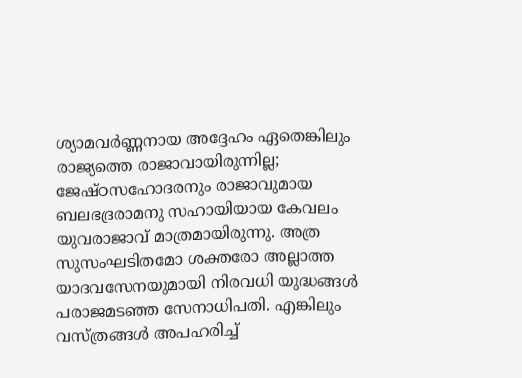ശ്യാമവർണ്ണനായ അദ്ദേഹം ഏതെങ്കിലും രാജ്യത്തെ രാജാവായിരുന്നില്ല; ജേഷ്ഠസഹോദരനും രാജാവുമായ ബലഭദ്രരാമനു സഹായിയായ കേവലം യുവരാജാവ് മാത്രമായിരുന്നു. അത്ര സുസംഘടിതമോ ശക്തരോ അല്ലാത്ത യാദവസേനയുമായി നിരവധി യുദ്ധങ്ങൾ പരാജമടഞ്ഞ സേനാധിപതി. എങ്കിലും വസ്ത്രങ്ങൾ അപഹരിച്ച്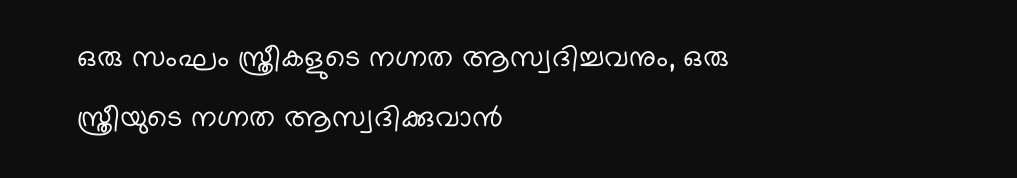ഒരു സംഘം സ്ത്രീകളുടെ നഗ്നത ആസ്വദിച്ചവനും, ഒരു സ്ത്രീയുടെ നഗ്നത ആസ്വദിക്കുവാൻ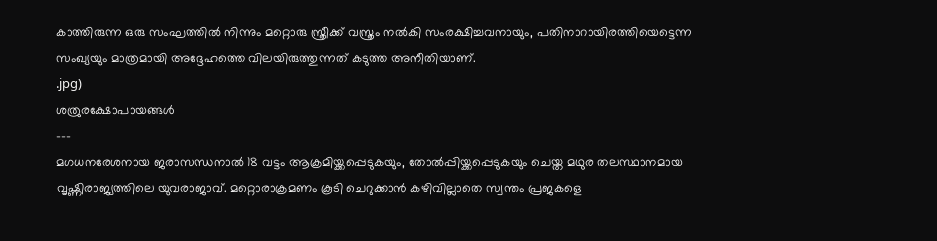കാത്തിരുന്ന ഒരു സംഘത്തിൽ നിന്നും മറ്റൊരു സ്ത്രീക്ക് വസ്ത്രം നൽകി സംരക്ഷിച്ചവനായും, പതിനാറായിരത്തിയെട്ടെന്ന സംഖ്യയും മാത്രമായി അദ്ദേഹത്തെ വിലയിരുത്തുന്നത് കടുത്ത അനീതിയാണ്.
.jpg)
ശത്രുരക്ഷോപായങ്ങൾ
---
മഗധനരേശനായ ജരാസന്ധനാൽ 18 വട്ടം ആക്രമിയ്ക്കപ്പെടുകയും, തോൽപ്പിയ്ക്കപ്പെടുകയും ചെയ്ത മഥുര തലസ്ഥാനമായ വൃഷ്ണിരാജ്യത്തിലെ യുവരാജാവ്. മറ്റൊരാക്രമണം കൂടി ചെറുക്കാൻ കഴിവില്ലാതെ സ്വന്തം പ്രജകളെ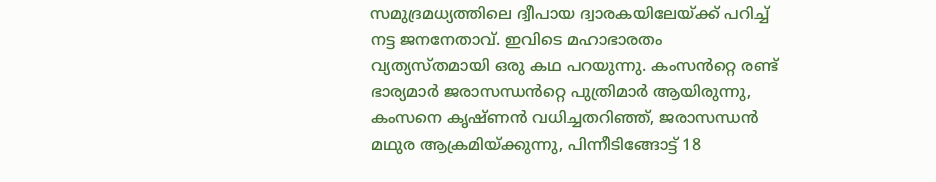സമുദ്രമധ്യത്തിലെ ദ്വീപായ ദ്വാരകയിലേയ്ക്ക് പറിച്ച് നട്ട ജനനേതാവ്. ഇവിടെ മഹാഭാരതം വ്യത്യസ്തമായി ഒരു കഥ പറയുന്നു. കംസൻറ്റെ രണ്ട് ഭാര്യമാർ ജരാസന്ധൻറ്റെ പുത്രിമാർ ആയിരുന്നു, കംസനെ കൃഷ്ണൻ വധിച്ചതറിഞ്ഞ്, ജരാസന്ധൻ മഥുര ആക്രമിയ്ക്കുന്നു, പിന്നീടിങ്ങോട്ട് 18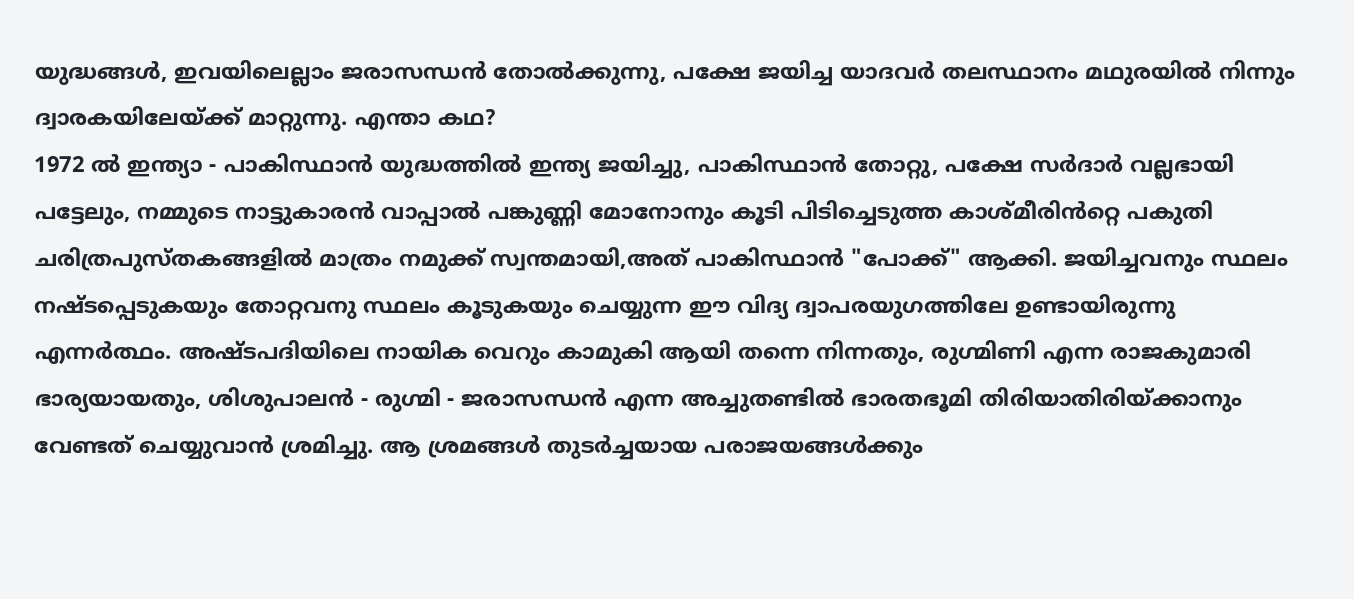യുദ്ധങ്ങൾ, ഇവയിലെല്ലാം ജരാസന്ധൻ തോൽക്കുന്നു, പക്ഷേ ജയിച്ച യാദവർ തലസ്ഥാനം മഥുരയിൽ നിന്നും ദ്വാരകയിലേയ്ക്ക് മാറ്റുന്നു. എന്താ കഥ?
1972 ൽ ഇന്ത്യാ - പാകിസ്ഥാൻ യുദ്ധത്തിൽ ഇന്ത്യ ജയിച്ചു, പാകിസ്ഥാൻ തോറ്റു, പക്ഷേ സർദാർ വല്ലഭായി പട്ടേലും, നമ്മുടെ നാട്ടുകാരൻ വാപ്പാൽ പങ്കുണ്ണി മോനോനും കൂടി പിടിച്ചെടുത്ത കാശ്മീരിൻറ്റെ പകുതി ചരിത്രപുസ്തകങ്ങളിൽ മാത്രം നമുക്ക് സ്വന്തമായി,അത് പാകിസ്ഥാൻ "പോക്ക്" ആക്കി. ജയിച്ചവനും സ്ഥലം നഷ്ടപ്പെടുകയും തോറ്റവനു സ്ഥലം കൂടുകയും ചെയ്യുന്ന ഈ വിദ്യ ദ്വാപരയുഗത്തിലേ ഉണ്ടായിരുന്നു എന്നർത്ഥം. അഷ്ടപദിയിലെ നായിക വെറും കാമുകി ആയി തന്നെ നിന്നതും, രുഗ്മിണി എന്ന രാജകുമാരി ഭാര്യയായതും, ശിശുപാലൻ - രുഗ്മി - ജരാസന്ധൻ എന്ന അച്ചുതണ്ടിൽ ഭാരതഭൂമി തിരിയാതിരിയ്ക്കാനും വേണ്ടത് ചെയ്യുവാൻ ശ്രമിച്ചു. ആ ശ്രമങ്ങൾ തുടർച്ചയായ പരാജയങ്ങൾക്കും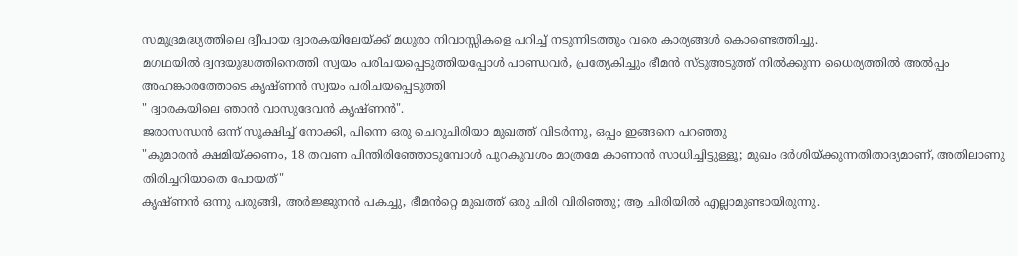സമുദ്രമദ്ധ്യത്തിലെ ദ്വീപായ ദ്വാരകയിലേയ്ക്ക് മധുരാ നിവാസ്സികളെ പറിച്ച് നടുന്നിടത്തും വരെ കാര്യങ്ങൾ കൊണ്ടെത്തിച്ചു.
മഗഥയിൽ ദ്വന്ദയുദ്ധത്തിനെത്തി സ്വയം പരിചയപ്പെടുത്തിയപ്പോൾ പാണ്ഡവർ, പ്രത്യേകിച്ചും ഭീമൻ സ്ടുഅടുത്ത് നിൽക്കുന്ന ധൈര്യത്തിൽ അൽപ്പം അഹങ്കാരത്തോടെ കൃഷ്ണൻ സ്വയം പരിചയപ്പെടുത്തി
" ദ്വാരകയിലെ ഞാൻ വാസുദേവൻ കൃഷ്ണൻ".
ജരാസന്ധൻ ഒന്ന് സൂക്ഷിച്ച് നോക്കി, പിന്നെ ഒരു ചെറുചിരിയാ മുഖത്ത് വിടർന്നു, ഒപ്പം ഇങ്ങനെ പറഞ്ഞു
"കുമാരൻ ക്ഷമിയ്ക്കണം, 18 തവണ പിന്തിരിഞ്ഞോടുമ്പോൾ പുറകുവശം മാത്രമേ കാണാൻ സാധിച്ചിട്ടുള്ളൂ; മുഖം ദർശിയ്ക്കുന്നതിതാദ്യമാണ്, അതിലാണു തിരിച്ചറിയാതെ പോയത്"
കൃഷ്ണൻ ഒന്നു പരുങ്ങി, അർജ്ജുനൻ പകച്ചു, ഭീമൻറ്റെ മുഖത്ത് ഒരു ചിരി വിരിഞ്ഞു; ആ ചിരിയിൽ എല്ലാമുണ്ടായിരുന്നു.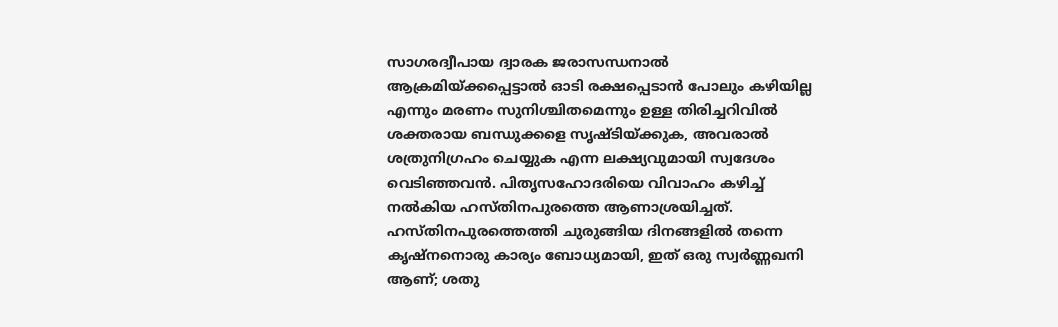സാഗരദ്വീപായ ദ്വാരക ജരാസന്ധനാൽ ആക്രമിയ്ക്കപ്പെട്ടാൽ ഓടി രക്ഷപ്പെടാൻ പോലും കഴിയില്ല എന്നും മരണം സുനിശ്ചിതമെന്നും ഉള്ള തിരിച്ചറിവിൽ ശക്തരായ ബന്ധുക്കളെ സൃഷ്ടിയ്ക്കുക, അവരാൽ ശത്രുനിഗ്രഹം ചെയ്യുക എന്ന ലക്ഷ്യവുമായി സ്വദേശം വെടിഞ്ഞവൻ. പിതൃസഹോദരിയെ വിവാഹം കഴിച്ച് നൽകിയ ഹസ്തിനപുരത്തെ ആണാശ്രയിച്ചത്. ഹസ്തിനപുരത്തെത്തി ചുരുങ്ങിയ ദിനങ്ങളിൽ തന്നെ കൃഷ്നനൊരു കാര്യം ബോധ്യമായി, ഇത് ഒരു സ്വർണ്ണഖനി ആണ്; ശതു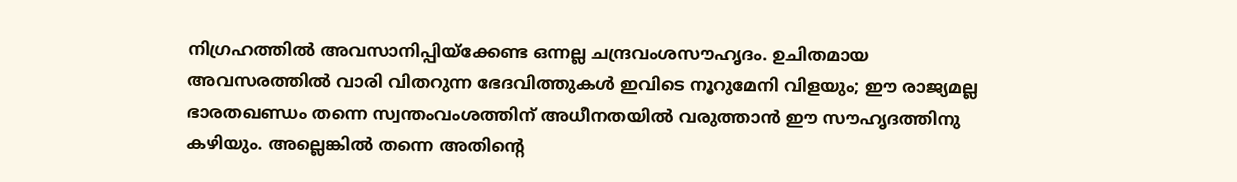നിഗ്രഹത്തിൽ അവസാനിപ്പിയ്ക്കേണ്ട ഒന്നല്ല ചന്ദ്രവംശസൗഹൃദം. ഉചിതമായ അവസരത്തിൽ വാരി വിതറുന്ന ഭേദവിത്തുകൾ ഇവിടെ നൂറുമേനി വിളയും; ഈ രാജ്യമല്ല ഭാരതഖണ്ഡം തന്നെ സ്വന്തംവംശത്തിന് അധീനതയിൽ വരുത്താൻ ഈ സൗഹൃദത്തിനു കഴിയും. അല്ലെങ്കിൽ തന്നെ അതിൻ്റെ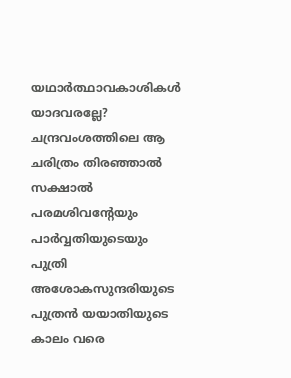യഥാർത്ഥാവകാശികൾ യാദവരല്ലേ?
ചന്ദ്രവംശത്തിലെ ആ ചരിത്രം തിരഞ്ഞാൽ സക്ഷാൽ പരമശിവൻ്റേയും പാർവ്വതിയുടെയും പുത്രി അശോകസുന്ദരിയുടെ പുത്രൻ യയാതിയുടെ കാലം വരെ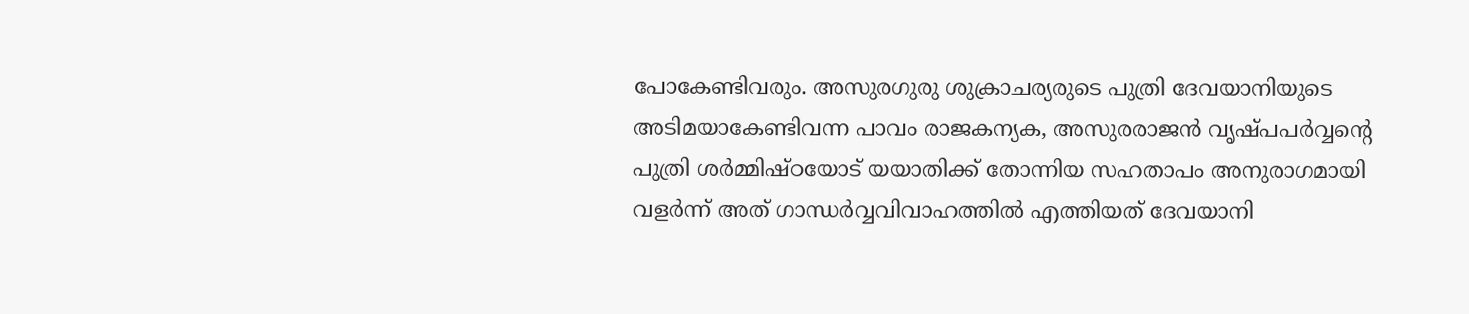പോകേണ്ടിവരും. അസുരഗുരു ശുക്രാചര്യരുടെ പുത്രി ദേവയാനിയുടെ അടിമയാകേണ്ടിവന്ന പാവം രാജകന്യക, അസുരരാജൻ വൃഷ്പപർവ്വൻ്റെ പുത്രി ശർമ്മിഷ്ഠയോട് യയാതിക്ക് തോന്നിയ സഹതാപം അനുരാഗമായി വളർന്ന് അത് ഗാന്ധർവ്വവിവാഹത്തിൽ എത്തിയത് ദേവയാനി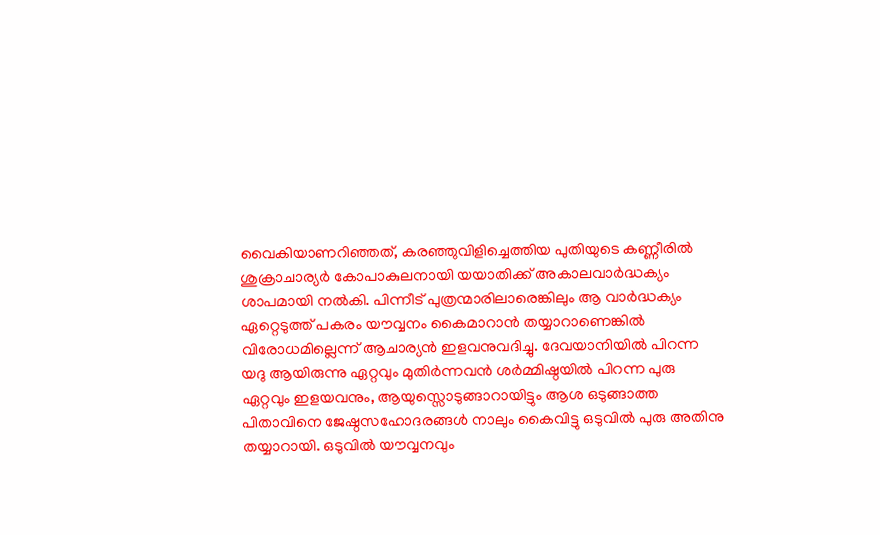വൈകിയാണറിഞ്ഞത്, കരഞ്ഞുവിളിച്ചെത്തിയ പുതിയുടെ കണ്ണീരിൽ ശുക്രാചാര്യർ കോപാകുലനായി യയാതിക്ക് അകാലവാർദ്ധക്യം ശാപമായി നൽകി. പിന്നീട് പുത്രന്മാരിലാരെങ്കിലും ആ വാർദ്ധക്യം ഏറ്റെടുത്ത് പകരം യൗവ്വനം കൈമാറാൻ തയ്യാറാണെങ്കിൽ വിരോധമില്ലെന്ന് ആചാര്യൻ ഇളവനുവദിച്ചു. ദേവയാനിയിൽ പിറന്ന യദു ആയിരുന്നു ഏറ്റവും മുതിർന്നവൻ ശർമ്മിഷ്ഠയിൽ പിറന്ന പുരു ഏറ്റവും ഇളയവനും, ആയുസ്സൊടുങ്ങാറായിട്ടും ആശ ഒടുങ്ങാത്ത പിതാവിനെ ജേഷ്ഠസഹോദരങ്ങൾ നാലും കൈവിട്ടു ഒടുവിൽ പുരു അതിനു തയ്യാറായി. ഒടുവിൽ യൗവ്വനവും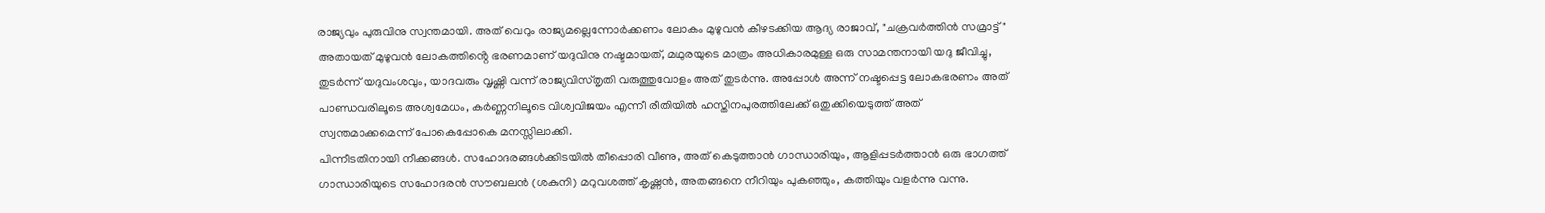രാജ്യവും പുരുവിനു സ്വന്തമായി. അത് വെറും രാജ്യമല്ലെന്നോർക്കണം ലോകം മുഴുവൻ കീഴടക്കിയ ആദ്യ രാജാവ്, "ചക്രവർത്തിൻ സമ്രാട്ട്" അതായത് മുഴുവൻ ലോകത്തിൻ്റെ ഭരണമാണ് യദുവിനു നഷ്ടമായത്, മഥുരയുടെ മാത്രം അധികാരമുള്ള ഒരു സാമന്തനായി യദു ജീവിച്ചു, തുടർന്ന് യദുവംശവും, യാദവരും വൃഷ്ണി വന്ന് രാജ്യവിസ്തൃതി വരുത്തുവോളം അത് തുടർന്നു. അപ്പോൾ അന്ന് നഷ്ടപ്പെട്ട ലോകഭരണം അത് പാണ്ഡവരിലൂടെ അശ്വമേധം, കർണ്ണനിലൂടെ വിശ്വവിജയം എന്നീ രീതിയിൽ ഹസ്തിനപുരത്തിലേക്ക് ഒതുക്കിയെടുത്ത് അത് സ്വന്തമാക്കമെന്ന് പോകെപ്പോകെ മനസ്സിലാക്കി.
പിന്നീടതിനായി നീക്കങ്ങൾ. സഹോദരങ്ങൾക്കിടയിൽ തീപ്പൊരി വീണു, അത് കെടുത്താൻ ഗാന്ധാരിയും, ആളിപ്പടർത്താൻ ഒരു ഭാഗത്ത് ഗാന്ധാരിയുടെ സഹോദരൻ സൗബലൻ (ശകുനി) മറുവശത്ത് കൃഷ്ണൻ, അതങ്ങനെ നീറിയും പുകഞ്ഞും, കത്തിയും വളർന്നു വന്നു.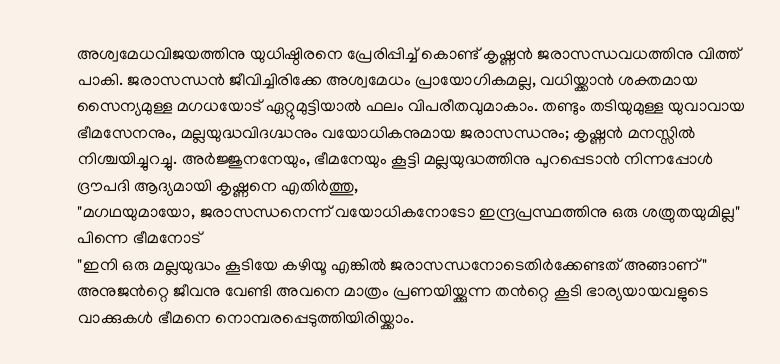അശ്വമേധവിജയത്തിനു യുധിഷ്ഠിരനെ പ്രേരിപ്പിച്ച് കൊണ്ട് കൃഷ്ണൻ ജരാസന്ധവധത്തിനു വിത്ത് പാകി. ജരാസന്ധൻ ജീവിച്ചിരിക്കേ അശ്വമേധം പ്രായോഗികമല്ല, വധിയ്ക്കാൻ ശക്തമായ സൈന്യമുള്ള മഗധയോട് ഏറ്റുമുട്ടിയാൽ ഫലം വിപരീതവുമാകാം. തണ്ടും തടിയുമുള്ള യുവാവായ ഭീമസേനനും, മല്ലയുദ്ധവിദഗ്ദ്ധനും വയോധികനുമായ ജരാസന്ധനും; കൃഷ്ണൻ മനസ്സിൽ നിശ്ചയിച്ചുറച്ചു. അർജ്ജുനനേയും, ഭീമനേയും കൂട്ടി മല്ലയുദ്ധത്തിനു പുറപ്പെടാൻ നിന്നപ്പോൾ ദ്രൗപദി ആദ്യമായി കൃഷ്ണനെ എതിർത്തു,
"മഗഥയുമായോ, ജരാസന്ധനെന്ന് വയോധികനോടോ ഇന്ദ്രപ്രസ്ഥത്തിനു ഒരു ശത്രുതയുമില്ല"
പിന്നെ ഭീമനോട്
"ഇനി ഒരു മല്ലയുദ്ധം കൂടിയേ കഴിയൂ എങ്കിൽ ജരാസന്ധനോടെതിർക്കേണ്ടത് അങ്ങാണ്"
അനുജൻറ്റെ ജീവനു വേണ്ടി അവനെ മാത്രം പ്രണയിയ്ക്കുന്ന തൻറ്റെ കൂടി ഭാര്യയായവളുടെ വാക്കുകൾ ഭീമനെ നൊമ്പരപ്പെടുത്തിയിരിയ്ക്കാം.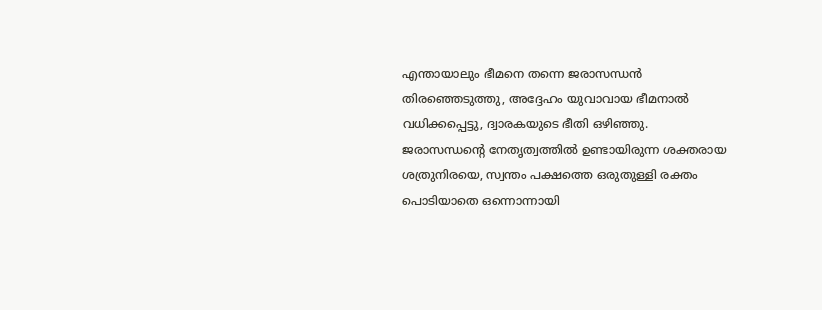എന്തായാലും ഭീമനെ തന്നെ ജരാസന്ധൻ തിരഞ്ഞെടുത്തു, അദ്ദേഹം യുവാവായ ഭീമനാൽ വധിക്കപ്പെട്ടു, ദ്വാരകയുടെ ഭീതി ഒഴിഞ്ഞു.
ജരാസന്ധൻ്റെ നേതൃത്വത്തിൽ ഉണ്ടായിരുന്ന ശക്തരായ ശത്രുനിരയെ, സ്വന്തം പക്ഷത്തെ ഒരുതുള്ളി രക്തം പൊടിയാതെ ഒന്നൊന്നായി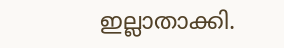ഇല്ലാതാക്കി.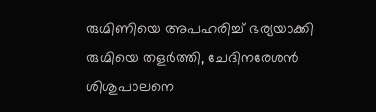രുഗ്മിണിയെ അപഹരിച്ച് ഭര്യയാക്കി രുഗ്മിയെ തളർത്തി, ചേദിനരേശൻ ശിശുപാലനെ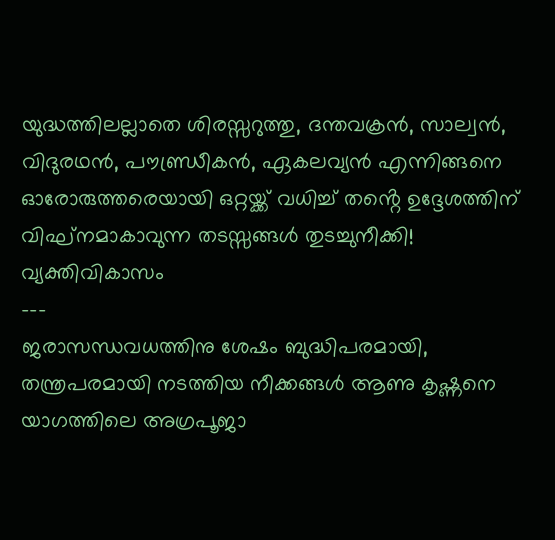യുദ്ധത്തിലല്ലാതെ ശിരസ്സറുത്തു, ദന്തവക്രൻ, സാല്വൻ, വിദുരഥൻ, പൗണ്ഡ്രീകൻ, ഏകലവ്യൻ എന്നിങ്ങനെ ഓരോരുത്തരെയായി ഒറ്റയ്ക്ക് വധിച്ച് തൻ്റെ ഉദ്ദേശത്തിന് വിഘ്നമാകാവുന്ന തടസ്സങ്ങൾ തുടച്ചുനീക്കി!
വ്യക്തിവികാസം
---
ജരാസന്ധവധത്തിനു ശേഷം ബുദ്ധിപരമായി, തന്ത്രപരമായി നടത്തിയ നീക്കങ്ങൾ ആണു കൃഷ്ണനെ യാഗത്തിലെ അഗ്രപൂജാ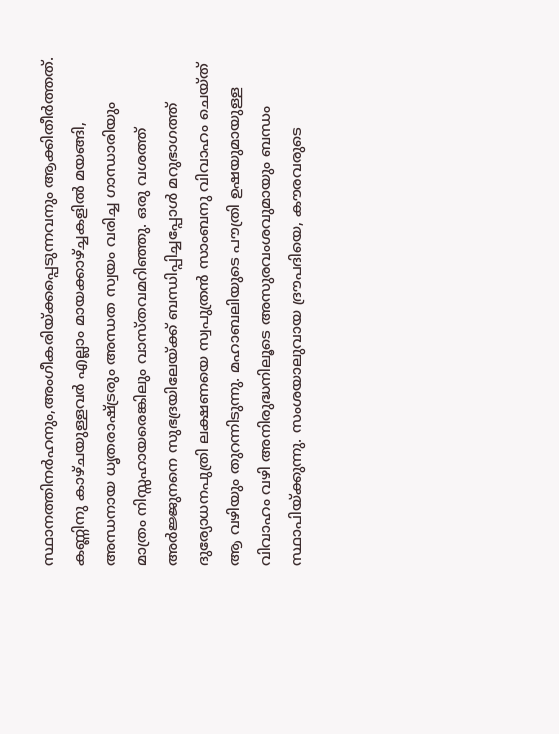സ്ഥാനത്തിനർഹനും,അംഗീകരിയ്ക്കപ്പെടുന്നവനും ആക്കിതീർത്തത്. കണ്ണിനു കാഴ്ചയുള്ളവർ എല്ലാം മായക്കാഴ്ച്ചകളിൽ മയങ്ങി, അന്ധനായ ധൃതരാഷ്ട്രരും അന്ധത സ്വയം വരിച്ച ഗാന്ധാരിയും മാത്രം നിസ്സഹായരെങ്കിലും വാസ്തവമറിഞ്ഞു. ഒരു വശത്ത് അർജ്ജുനനെ സുഭദ്രയിലേയ്ക്ക് ബന്ധിപ്പിച്ചപ്പോൾ മറുഭാഗത്ത് ദുര്യോധനപുത്രി ലക്ഷണയെ സ്വപുത്രൻ സാംബനു വിവാഹം ചെയ്ത് ആ വഴിയും തുറന്നിടുന്നു. മഹാബലിയുടെ പൗത്രി ഉഷയുമായുള്ള വിവാഹം വഴി അനിരുദ്ധനിലൂടെ അസുരവംശവുമായും ബന്ധം സ്ഥാപിയ്ക്കുന്നു. സംശയാലുവായ ദ്രൗപദിയെ, കൗരവരുടെ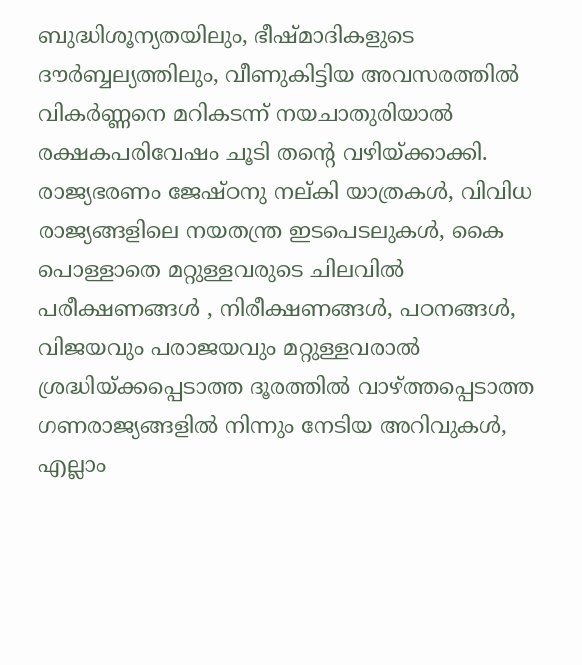ബുദ്ധിശൂന്യതയിലും, ഭീഷ്മാദികളുടെ ദൗർബ്ബല്യത്തിലും, വീണുകിട്ടിയ അവസരത്തിൽ വികർണ്ണനെ മറികടന്ന് നയചാതുരിയാൽ രക്ഷകപരിവേഷം ചൂടി തൻ്റെ വഴിയ്ക്കാക്കി. രാജ്യഭരണം ജേഷ്ഠനു നല്കി യാത്രകൾ, വിവിധ രാജ്യങ്ങളിലെ നയതന്ത്ര ഇടപെടലുകൾ, കൈ പൊള്ളാതെ മറ്റുള്ളവരുടെ ചിലവിൽ പരീക്ഷണങ്ങൾ , നിരീക്ഷണങ്ങൾ, പഠനങ്ങൾ, വിജയവും പരാജയവും മറ്റുള്ളവരാൽ ശ്രദ്ധിയ്ക്കപ്പെടാത്ത ദൂരത്തിൽ വാഴ്ത്തപ്പെടാത്ത ഗണരാജ്യങ്ങളിൽ നിന്നും നേടിയ അറിവുകൾ, എല്ലാം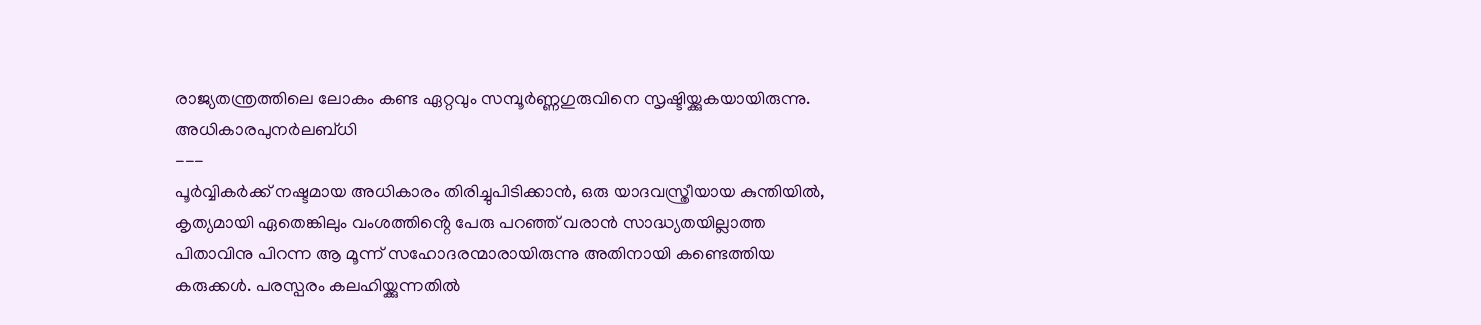രാജ്യതന്ത്രത്തിലെ ലോകം കണ്ട ഏറ്റവും സമ്പൂർണ്ണഗുരുവിനെ സൃഷ്ടിയ്ക്കുകയായിരുന്നു.
അധികാരപുനർലബ്ധി
---
പൂർവ്വികർക്ക് നഷ്ടമായ അധികാരം തിരിച്ചുപിടിക്കാൻ, ഒരു യാദവസ്ത്രീയായ കുന്തിയിൽ, കൃത്യമായി ഏതെങ്കിലും വംശത്തിൻ്റെ പേരു പറഞ്ഞ് വരാൻ സാദ്ധ്യതയില്ലാത്ത പിതാവിനു പിറന്ന ആ മൂന്ന് സഹോദരന്മാരായിരുന്നു അതിനായി കണ്ടെത്തിയ കരുക്കൾ. പരസ്പരം കലഹിയ്ക്കുന്നതിൽ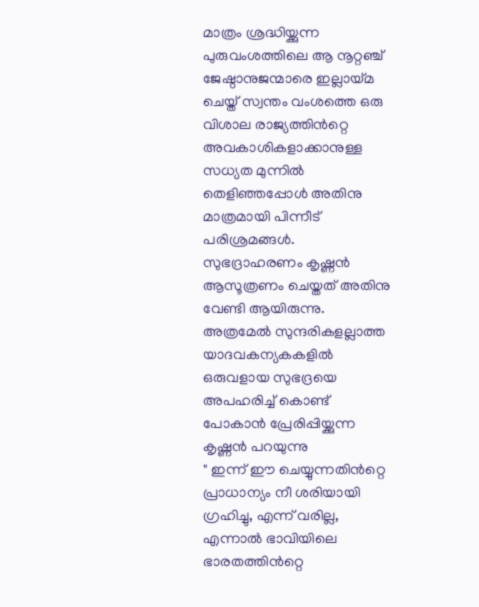മാത്രം ശ്രദ്ധിയ്ക്കുന്ന പുരുവംശത്തിലെ ആ നൂറ്റഞ്ച് ജേഷ്ഠാനുജന്മാരെ ഇല്ലായ്മ ചെയ്ത് സ്വന്തം വംശത്തെ ഒരു വിശാല രാജ്യത്തിൻറ്റെ അവകാശികളാക്കാനുള്ള സധ്യത മുന്നിൽ തെളിഞ്ഞപ്പോൾ അതിനു മാത്രമായി പിന്നീട് പരിശ്രമങ്ങൾ.
സുഭദ്രാഹരണം കൃഷ്ണൻ ആസൂത്രണം ചെയ്തത് അതിനു വേണ്ടി ആയിരുന്നു. അത്രമേൽ സുന്ദരികളല്ലാത്ത യാദവകന്യകകളിൽ ഒരുവളായ സുഭദ്രയെ അപഹരിച്ച് കൊണ്ട് പോകാൻ പ്രേരിപ്പിയ്ക്കുന്ന കൃഷ്ണൻ പറയുന്നു
" ഇന്ന് ഈ ചെയ്യുന്നതിൻറ്റെ പ്രാധാന്യം നീ ശരിയായി ഗ്രഹിച്ചു, എന്ന് വരില്ല, എന്നാൽ ഭാവിയിലെ ഭാരതത്തിൻറ്റെ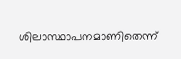ശിലാസ്ഥാപനമാണിതെന്ന്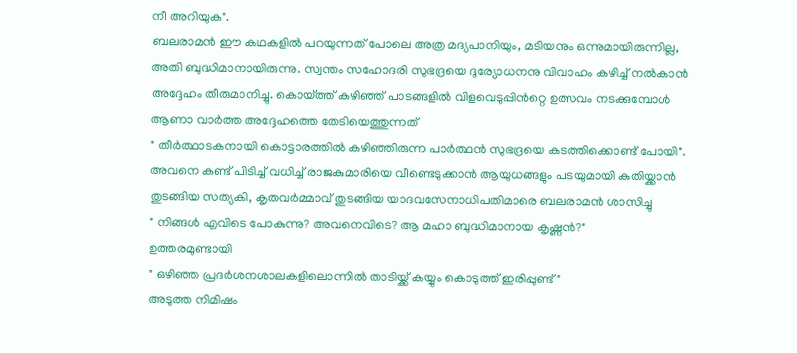നീ അറിയുക".
ബലരാമൻ ഈ കഥകളിൽ പറയുന്നത് പോലെ അത്ര മദ്യപാനിയും, മടിയനും ഒന്നുമായിരുന്നില്ല, അതി ബുദ്ധിമാനായിരുന്നു. സ്വന്തം സഹോദരി സുഭദ്രയെ ദുര്യോധനനു വിവാഹം കഴിച്ച് നൽകാൻ അദ്ദേഹം തീരുമാനിച്ചു. കൊയ്ത്ത് കഴിഞ്ഞ് പാടങ്ങളിൽ വിളവെടുപ്പിൻറ്റെ ഉത്സവം നടക്കുമ്പോൾ ആണാ വാർത്ത അദ്ദേഹത്തെ തേടിയെത്തുന്നത്
" തീർത്ഥാടകനായി കൊട്ടാരത്തിൽ കഴിഞ്ഞിരുന്ന പാർത്ഥൻ സുഭദ്രയെ കടത്തിക്കൊണ്ട് പോയി".
അവനെ കണ്ട് പിടിച്ച് വധിച്ച് രാജകുമാരിയെ വീണ്ടെടുക്കാൻ ആയുധങ്ങളും പടയുമായി കുതിയ്ക്കാൻ തുടങ്ങിയ സത്യകി, കൃതവർമ്മാവ് തുടങ്ങിയ യാദവസേനാധിപതിമാരെ ബലരാമൻ ശാസിച്ചു
" നിങ്ങൾ എവിടെ പോകുന്നു? അവനെവിടെ? ആ മഹാ ബുദ്ധിമാനായ കൃഷ്ണൻ?"
ഉത്തരമുണ്ടായി
" ഒഴിഞ്ഞ പ്രദർശനശാലകളിലൊന്നിൽ താടിയ്ക്ക് കയ്യും കൊടുത്ത് ഇരിപ്പുണ്ട്"
അടുത്ത നിമിഷം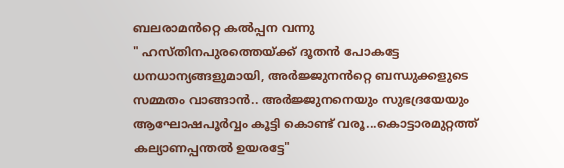ബലരാമൻറ്റെ കൽപ്പന വന്നു
" ഹസ്തിനപുരത്തെയ്ക്ക് ദൂതൻ പോകട്ടേ ധനധാന്യങ്ങളുമായി, അർജ്ജുനൻറ്റെ ബന്ധുക്കളുടെ സമ്മതം വാങ്ങാൻ.. അർജ്ജുനനെയും സുഭദ്രയേയും ആഘോഷപൂർവ്വം കൂട്ടി കൊണ്ട് വരൂ...കൊട്ടാരമുറ്റത്ത് കല്യാണപ്പന്തൽ ഉയരട്ടേ"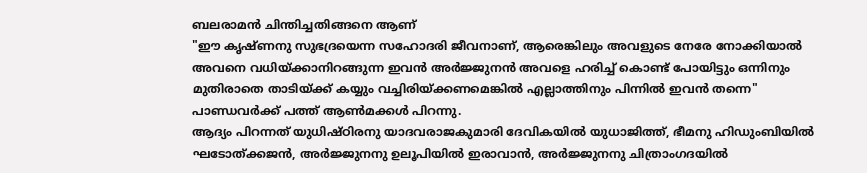ബലരാമൻ ചിന്തിച്ചതിങ്ങനെ ആണ്
"ഈ കൃഷ്ണനു സുഭദ്രയെന്ന സഹോദരി ജീവനാണ്, ആരെങ്കിലും അവളുടെ നേരേ നോക്കിയാൽ അവനെ വധിയ്ക്കാനിറങ്ങുന്ന ഇവൻ അർജ്ജുനൻ അവളെ ഹരിച്ച് കൊണ്ട് പോയിട്ടും ഒന്നിനും മുതിരാതെ താടിയ്ക്ക് കയ്യും വച്ചിരിയ്ക്കണമെങ്കിൽ എല്ലാത്തിനും പിന്നിൽ ഇവൻ തന്നെ"
പാണ്ഡവർക്ക് പത്ത് ആൺമക്കൾ പിറന്നു.
ആദ്യം പിറന്നത് യുധിഷ്ഠിരനു യാദവരാജകുമാരി ദേവികയിൽ യുധാജിത്ത്, ഭീമനു ഹിഡുംബിയിൽ ഘടോത്ക്കജൻ, അർജ്ജുനനു ഉലൂപിയിൽ ഇരാവാൻ, അർജ്ജുനനു ചിത്രാംഗദയിൽ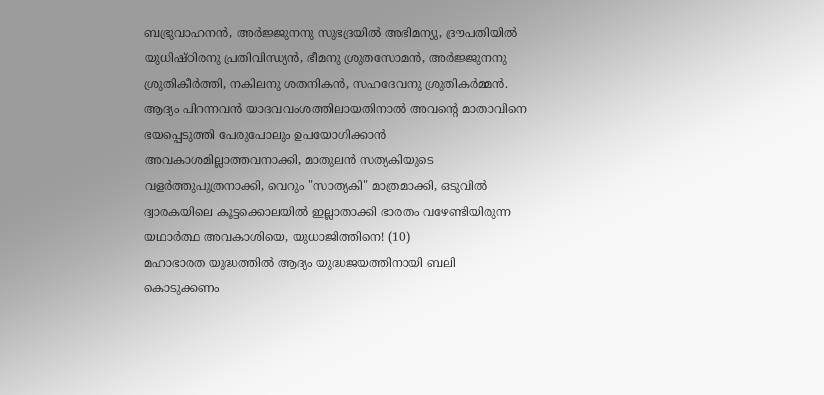ബഭ്രുവാഹനൻ, അർജ്ജുനനു സുഭദ്രയിൽ അഭിമന്യു, ദ്രൗപതിയിൽ യുധിഷ്ഠിരനു പ്രതിവിന്ധ്യൻ, ഭീമനു ശ്രുതസോമൻ, അർജ്ജുനനു ശ്രുതികീർത്തി, നകിലനു ശതനികൻ, സഹദേവനു ശ്രുതികർമ്മൻ.
ആദ്യം പിറന്നവൻ യാദവവംശത്തിലായതിനാൽ അവൻ്റെ മാതാവിനെ ഭയപ്പെടുത്തി പേരുപോലും ഉപയോഗിക്കാൻ അവകാശമില്ലാത്തവനാക്കി, മാതുലൻ സത്യകിയുടെ വളർത്തുപുത്രനാക്കി, വെറും "സാത്യകി" മാത്രമാക്കി, ഒടുവിൽ ദ്വാരകയിലെ കൂട്ടക്കൊലയിൽ ഇല്ലാതാക്കി ഭാരതം വഴേണ്ടിയിരുന്ന യഥാർത്ഥ അവകാശിയെ, യുധാജിത്തിനെ! (10)
മഹാഭാരത യുദ്ധത്തിൽ ആദ്യം യുദ്ധജയത്തിനായി ബലി കൊടുക്കണം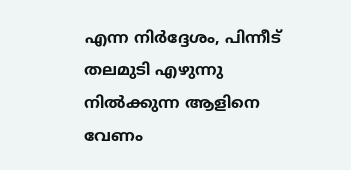എന്ന നിർദ്ദേശം, പിന്നീട് തലമുടി എഴുന്നു നിൽക്കുന്ന ആളിനെ വേണം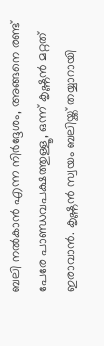ബലി നൽകാൻ എന്ന നിർദ്ദേശം, അങ്ങനെ രണ്ട് പേരേ പാണ്ഡവപക്ഷത്തുള്ളൂ, ഒന്ന് കൃഷ്ണൻ മറ്റത് ഇരാവാൻ. കൃഷ്ണൻ സ്വയം ബലിയ്ക്ക് തയ്യാറായി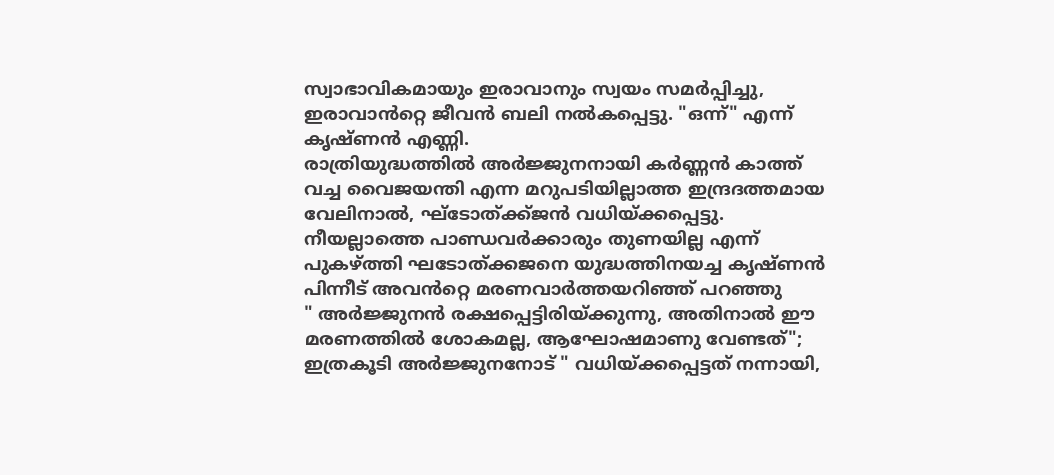സ്വാഭാവികമായും ഇരാവാനും സ്വയം സമർപ്പിച്ചു, ഇരാവാൻറ്റെ ജീവൻ ബലി നൽകപ്പെട്ടു. "ഒന്ന്" എന്ന് കൃഷ്ണൻ എണ്ണി.
രാത്രിയുദ്ധത്തിൽ അർജ്ജുനനായി കർണ്ണൻ കാത്ത് വച്ച വൈജയന്തി എന്ന മറുപടിയില്ലാത്ത ഇന്ദ്രദത്തമായ വേലിനാൽ, ഘ്ടോത്ക്ക്ജൻ വധിയ്ക്കപ്പെട്ടു. നീയല്ലാത്തെ പാണ്ഡവർക്കാരും തുണയില്ല എന്ന് പുകഴ്ത്തി ഘടോത്ക്കജനെ യുദ്ധത്തിനയച്ച കൃഷ്ണൻ പിന്നീട് അവൻറ്റെ മരണവാർത്തയറിഞ്ഞ് പറഞ്ഞു
" അർജ്ജുനൻ രക്ഷപ്പെട്ടിരിയ്ക്കുന്നു, അതിനാൽ ഈ മരണത്തിൽ ശോകമല്ല, ആഘോഷമാണു വേണ്ടത്"; ഇത്രകൂടി അർജ്ജുനനോട് " വധിയ്ക്കപ്പെട്ടത് നന്നായി,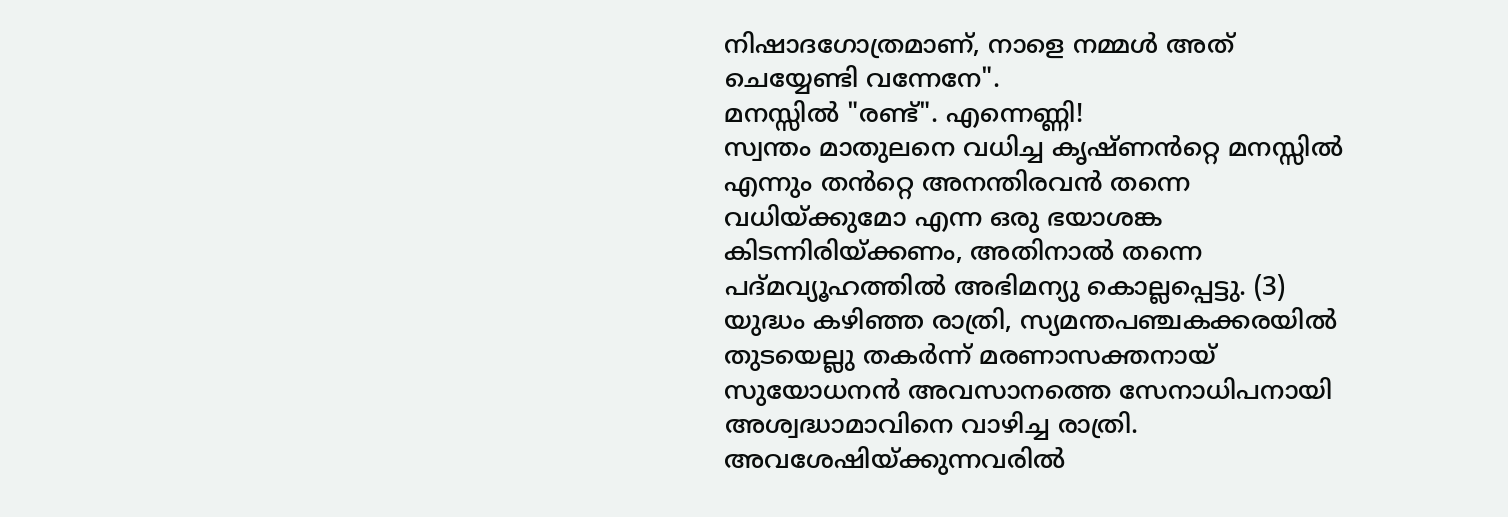നിഷാദഗോത്രമാണ്, നാളെ നമ്മൾ അത് ചെയ്യേണ്ടി വന്നേനേ".
മനസ്സിൽ "രണ്ട്". എന്നെണ്ണി!
സ്വന്തം മാതുലനെ വധിച്ച കൃഷ്ണൻറ്റെ മനസ്സിൽ എന്നും തൻറ്റെ അനന്തിരവൻ തന്നെ വധിയ്ക്കുമോ എന്ന ഒരു ഭയാശങ്ക കിടന്നിരിയ്ക്കണം, അതിനാൽ തന്നെ പദ്മവ്യൂഹത്തിൽ അഭിമന്യു കൊല്ലപ്പെട്ടു. (3)
യുദ്ധം കഴിഞ്ഞ രാത്രി, സ്യമന്തപഞ്ചകക്കരയിൽ തുടയെല്ലു തകർന്ന് മരണാസക്തനായ് സുയോധനൻ അവസാനത്തെ സേനാധിപനായി അശ്വദ്ധാമാവിനെ വാഴിച്ച രാത്രി. അവശേഷിയ്ക്കുന്നവരിൽ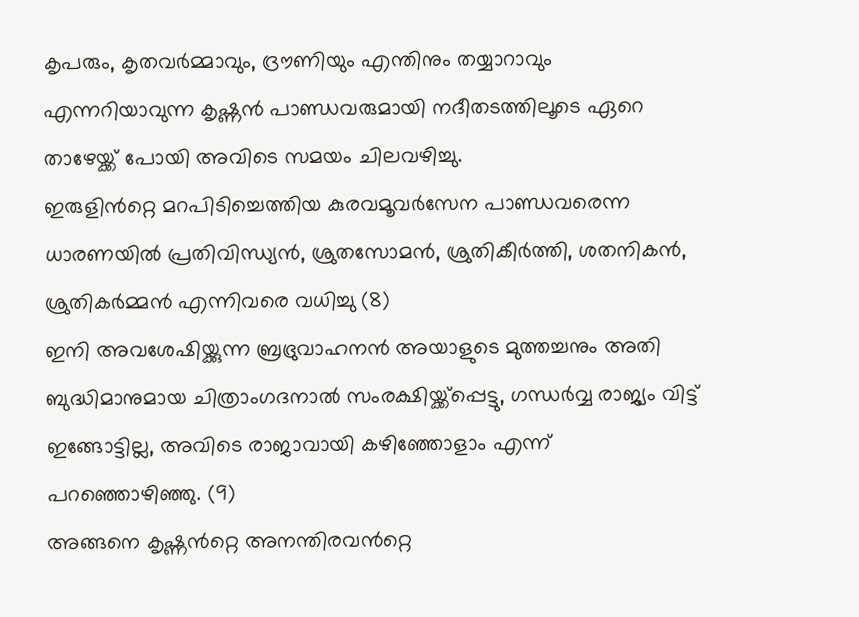കൃപരും, കൃതവർമ്മാവും, ദ്രൗണിയും എന്തിനും തയ്യാറാവും എന്നറിയാവുന്ന കൃഷ്ണൻ പാണ്ഡവരുമായി നദീതടത്തിലൂടെ ഏറെ താഴേയ്ക്ക് പോയി അവിടെ സമയം ചിലവഴിച്ചു.
ഇരുളിൻറ്റെ മറപിടിച്ചെത്തിയ കുരവമൂവർസേന പാണ്ഡവരെന്ന ധാരണയിൽ പ്രതിവിന്ധ്യൻ, ശ്രുതസോമൻ, ശ്രുതികീർത്തി, ശതനികൻ, ശ്രുതികർമ്മൻ എന്നിവരെ വധിച്ചു (8)
ഇനി അവശേഷിയ്ക്കുന്ന ബ്രഭ്രുവാഹനൻ അയാളുടെ മുത്തച്ചനും അതി ബുദ്ധിമാനുമായ ചിത്രാംഗദനാൽ സംരക്ഷിയ്ക്ക്പ്പെട്ടു, ഗന്ധർവ്വ രാജ്യം വിട്ട് ഇങ്ങോട്ടില്ല, അവിടെ രാജാവായി കഴിഞ്ഞോളാം എന്ന് പറഞ്ഞൊഴിഞ്ഞു. (9)
അങ്ങനെ കൃഷ്ണൻറ്റെ അനന്തിരവൻറ്റെ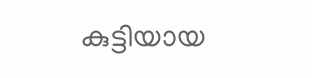കുട്ടിയായ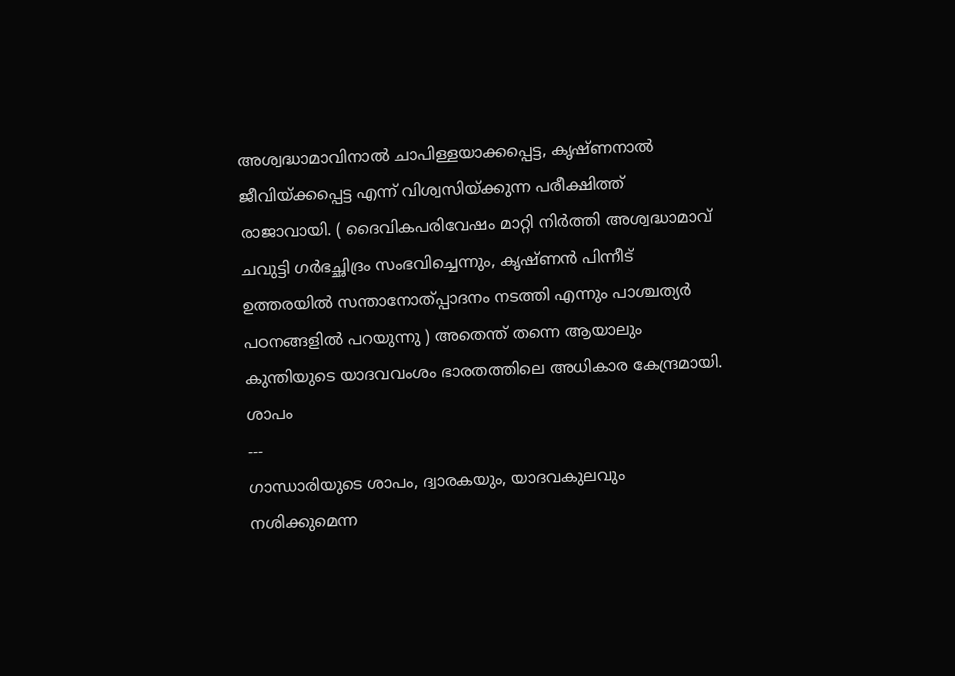അശ്വദ്ധാമാവിനാൽ ചാപിള്ളയാക്കപ്പെട്ട, കൃഷ്ണനാൽ ജീവിയ്ക്കപ്പെട്ട എന്ന് വിശ്വസിയ്ക്കുന്ന പരീക്ഷിത്ത് രാജാവായി. ( ദൈവികപരിവേഷം മാറ്റി നിർത്തി അശ്വദ്ധാമാവ് ചവുട്ടി ഗർഭച്ഛിദ്രം സംഭവിച്ചെന്നും, കൃഷ്ണൻ പിന്നീട് ഉത്തരയിൽ സന്താനോത്പ്പാദനം നടത്തി എന്നും പാശ്ചത്യർ പഠനങ്ങളിൽ പറയുന്നു ) അതെന്ത് തന്നെ ആയാലും കുന്തിയുടെ യാദവവംശം ഭാരതത്തിലെ അധികാര കേന്ദ്രമായി.
ശാപം
---
ഗാന്ധാരിയുടെ ശാപം, ദ്വാരകയും, യാദവകുലവും നശിക്കുമെന്ന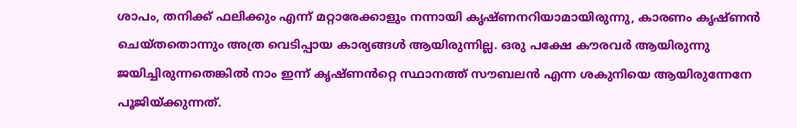ശാപം, തനിക്ക് ഫലിക്കും എന്ന് മറ്റാരേക്കാളും നന്നായി കൃഷ്ണനറിയാമായിരുന്നു, കാരണം കൃഷ്ണൻ ചെയ്തതൊന്നും അത്ര വെടിപ്പായ കാര്യങ്ങൾ ആയിരുന്നില്ല. ഒരു പക്ഷേ കൗരവർ ആയിരുന്നു ജയിച്ചിരുന്നതെങ്കിൽ നാം ഇന്ന് കൃഷ്ണൻറ്റെ സ്ഥാനത്ത് സൗബലൻ എന്ന ശകുനിയെ ആയിരുന്നേനേ പൂജിയ്ക്കുന്നത്.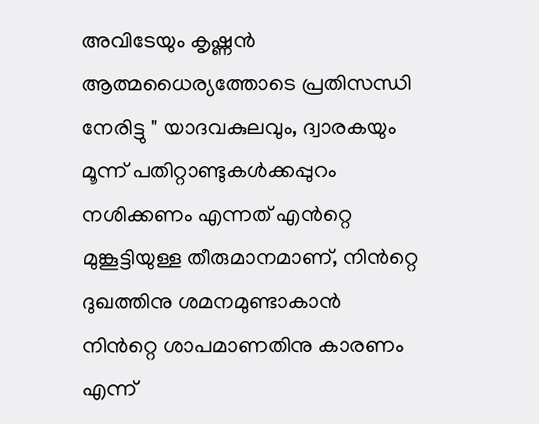അവിടേയും കൃഷ്ണൻ ആത്മധൈര്യത്തോടെ പ്രതിസന്ധി നേരിട്ടു " യാദവകുലവും, ദ്വാരകയും മൂന്ന് പതിറ്റാണ്ടുകൾക്കപ്പുറം നശിക്കണം എന്നത് എൻറ്റെ മുങ്കൂട്ടിയുള്ള തീരുമാനമാണ്, നിൻറ്റെ ദുഖത്തിനു ശമനമുണ്ടാകാൻ നിൻറ്റെ ശാപമാണതിനു കാരണം എന്ന്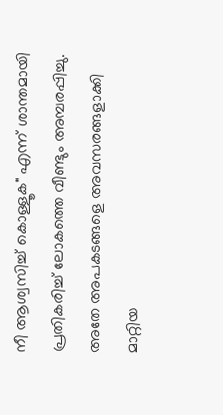നീ ആശ്വസിച്ച് കൊള്ളൂക" എന്ന് ശാന്തമായി പ്രതികരിച്ച് ലോകത്തെ വീണ്ടും അമ്പരപ്പിച്ചു.
അതേ അപകടങ്ങളെ അവസരങ്ങളാക്കി മാറ്റിയ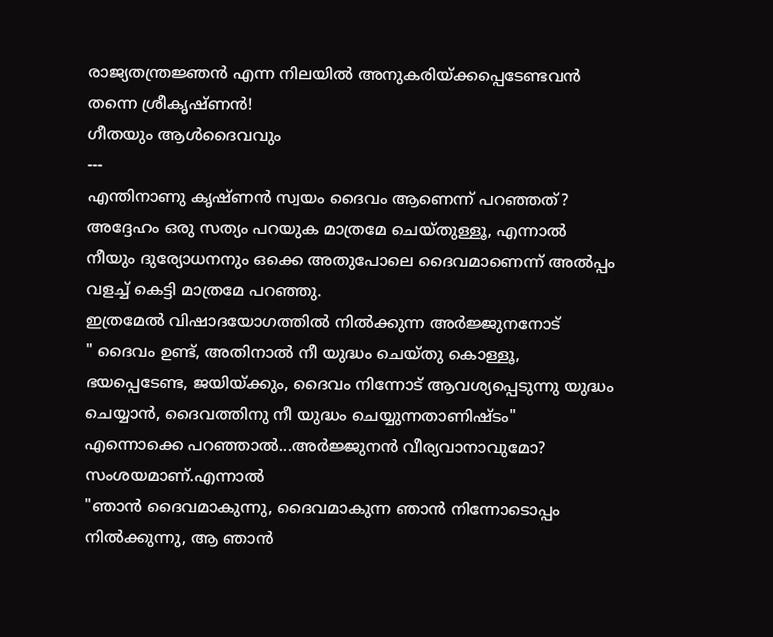രാജ്യതന്ത്രജ്ഞൻ എന്ന നിലയിൽ അനുകരിയ്ക്കപ്പെടേണ്ടവൻ തന്നെ ശ്രീകൃഷ്ണൻ!
ഗീതയും ആൾദൈവവും
---
എന്തിനാണു കൃഷ്ണൻ സ്വയം ദൈവം ആണെന്ന് പറഞ്ഞത്?
അദ്ദേഹം ഒരു സത്യം പറയുക മാത്രമേ ചെയ്തുള്ളൂ, എന്നാൽ നീയും ദുര്യോധനനും ഒക്കെ അതുപോലെ ദൈവമാണെന്ന് അൽപ്പം വളച്ച് കെട്ടി മാത്രമേ പറഞ്ഞു.
ഇത്രമേൽ വിഷാദയോഗത്തിൽ നിൽക്കുന്ന അർജ്ജുനനോട്
" ദൈവം ഉണ്ട്, അതിനാൽ നീ യുദ്ധം ചെയ്തു കൊള്ളൂ, ഭയപ്പെടേണ്ട, ജയിയ്ക്കും, ദൈവം നിന്നോട് ആവശ്യപ്പെടുന്നു യുദ്ധം ചെയ്യാൻ, ദൈവത്തിനു നീ യുദ്ധം ചെയ്യുന്നതാണിഷ്ടം"
എന്നൊക്കെ പറഞ്ഞാൽ...അർജ്ജുനൻ വീര്യവാനാവുമോ? സംശയമാണ്.എന്നാൽ
"ഞാൻ ദൈവമാകുന്നു, ദൈവമാകുന്ന ഞാൻ നിന്നോടൊപ്പം നിൽക്കുന്നു, ആ ഞാൻ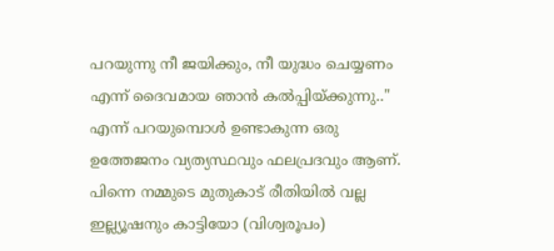പറയുന്നു നീ ജയിക്കും, നീ യുദ്ധം ചെയ്യണം എന്ന് ദൈവമായ ഞാൻ കൽപ്പിയ്ക്കുന്നു.."
എന്ന് പറയുമ്പൊൾ ഉണ്ടാകുന്ന ഒരു ഉത്തേജനം വ്യത്യസ്ഥവും ഫലപ്രദവും ആണ്. പിന്നെ നമ്മുടെ മുതുകാട് രീതിയിൽ വല്ല ഇല്ല്യൂഷനും കാട്ടിയോ (വിശ്വരൂപം)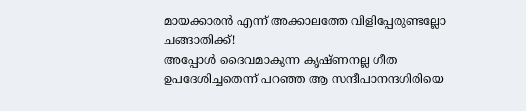മായക്കാരൻ എന്ന് അക്കാലത്തേ വിളിപ്പേരുണ്ടല്ലോ ചങ്ങാതിക്ക്!
അപ്പോൾ ദൈവമാകുന്ന കൃഷ്ണനല്ല ഗീത ഉപദേശിച്ചതെന്ന് പറഞ്ഞ ആ സന്ദീപാനന്ദഗിരിയെ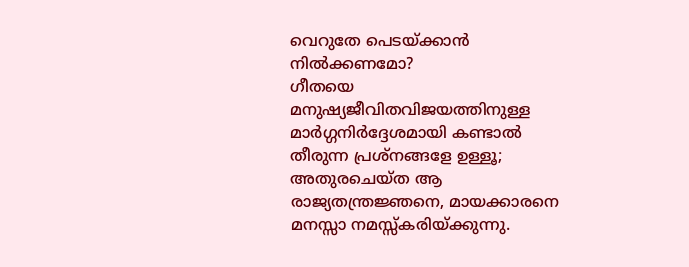വെറുതേ പെടയ്ക്കാൻ നിൽക്കണമോ?
ഗീതയെ മനുഷ്യജീവിതവിജയത്തിനുള്ള മാർഗ്ഗനിർദ്ദേശമായി കണ്ടാൽ തീരുന്ന പ്രശ്നങ്ങളേ ഉള്ളൂ; അതുരചെയ്ത ആ രാജ്യതന്ത്രജ്ഞനെ, മായക്കാരനെ മനസ്സാ നമസ്സ്കരിയ്ക്കുന്നു.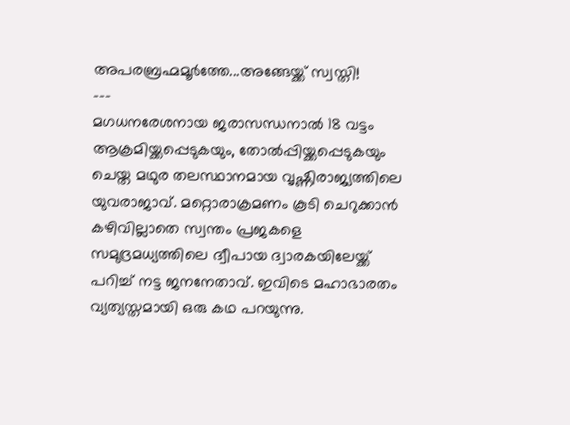അപരബ്രഹ്മമൂർത്തേ...അങ്ങേയ്ക്ക് സ്വസ്തി!
---
മഗധനരേശനായ ജരാസന്ധനാൽ 18 വട്ടം ആക്രമിയ്ക്കപ്പെടുകയും, തോൽപ്പിയ്ക്കപ്പെടുകയും ചെയ്ത മഥുര തലസ്ഥാനമായ വൃഷ്ണിരാജ്യത്തിലെ യുവരാജാവ്. മറ്റൊരാക്രമണം കൂടി ചെറുക്കാൻ കഴിവില്ലാതെ സ്വന്തം പ്രജകളെ സമുദ്രമധ്യത്തിലെ ദ്വീപായ ദ്വാരകയിലേയ്ക്ക് പറിച്ച് നട്ട ജനനേതാവ്. ഇവിടെ മഹാഭാരതം വ്യത്യസ്തമായി ഒരു കഥ പറയുന്നു.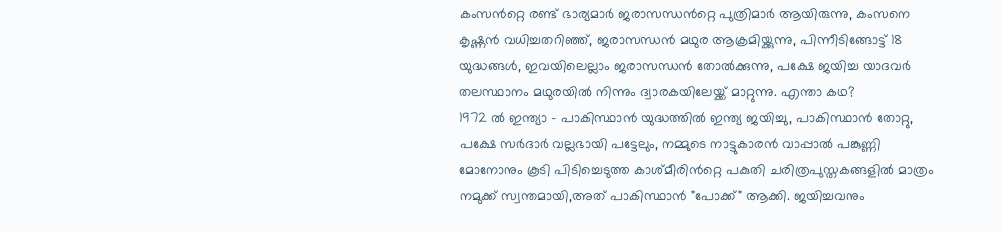കംസൻറ്റെ രണ്ട് ഭാര്യമാർ ജരാസന്ധൻറ്റെ പുത്രിമാർ ആയിരുന്നു, കംസനെ കൃഷ്ണൻ വധിച്ചതറിഞ്ഞ്, ജരാസന്ധൻ മഥുര ആക്രമിയ്ക്കുന്നു, പിന്നീടിങ്ങോട്ട് 18 യുദ്ധങ്ങൾ, ഇവയിലെല്ലാം ജരാസന്ധൻ തോൽക്കുന്നു, പക്ഷേ ജയിച്ച യാദവർ തലസ്ഥാനം മഥുരയിൽ നിന്നും ദ്വാരകയിലേയ്ക്ക് മാറ്റുന്നു. എന്താ കഥ?
1972 ൽ ഇന്ത്യാ - പാകിസ്ഥാൻ യുദ്ധത്തിൽ ഇന്ത്യ ജയിച്ചു, പാകിസ്ഥാൻ തോറ്റു, പക്ഷേ സർദാർ വല്ലഭായി പട്ടേലും, നമ്മുടെ നാട്ടുകാരൻ വാപ്പാൽ പങ്കുണ്ണി മോനോനും കൂടി പിടിച്ചെടുത്ത കാശ്മീരിൻറ്റെ പകുതി ചരിത്രപുസ്തകങ്ങളിൽ മാത്രം നമുക്ക് സ്വന്തമായി,അത് പാകിസ്ഥാൻ "പോക്ക്" ആക്കി. ജയിച്ചവനും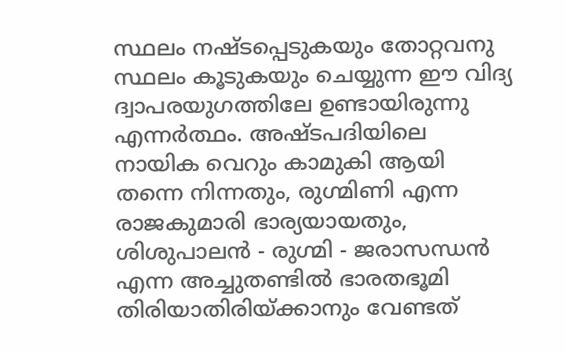സ്ഥലം നഷ്ടപ്പെടുകയും തോറ്റവനു സ്ഥലം കൂടുകയും ചെയ്യുന്ന ഈ വിദ്യ ദ്വാപരയുഗത്തിലേ ഉണ്ടായിരുന്നു എന്നർത്ഥം. അഷ്ടപദിയിലെ നായിക വെറും കാമുകി ആയി തന്നെ നിന്നതും, രുഗ്മിണി എന്ന രാജകുമാരി ഭാര്യയായതും, ശിശുപാലൻ - രുഗ്മി - ജരാസന്ധൻ എന്ന അച്ചുതണ്ടിൽ ഭാരതഭൂമി തിരിയാതിരിയ്ക്കാനും വേണ്ടത്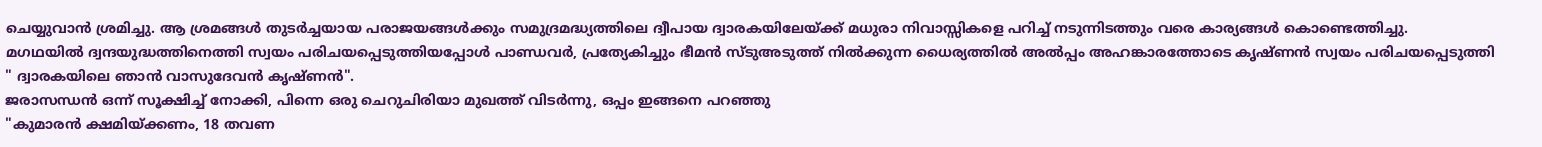ചെയ്യുവാൻ ശ്രമിച്ചു. ആ ശ്രമങ്ങൾ തുടർച്ചയായ പരാജയങ്ങൾക്കും സമുദ്രമദ്ധ്യത്തിലെ ദ്വീപായ ദ്വാരകയിലേയ്ക്ക് മധുരാ നിവാസ്സികളെ പറിച്ച് നടുന്നിടത്തും വരെ കാര്യങ്ങൾ കൊണ്ടെത്തിച്ചു.
മഗഥയിൽ ദ്വന്ദയുദ്ധത്തിനെത്തി സ്വയം പരിചയപ്പെടുത്തിയപ്പോൾ പാണ്ഡവർ, പ്രത്യേകിച്ചും ഭീമൻ സ്ടുഅടുത്ത് നിൽക്കുന്ന ധൈര്യത്തിൽ അൽപ്പം അഹങ്കാരത്തോടെ കൃഷ്ണൻ സ്വയം പരിചയപ്പെടുത്തി
" ദ്വാരകയിലെ ഞാൻ വാസുദേവൻ കൃഷ്ണൻ".
ജരാസന്ധൻ ഒന്ന് സൂക്ഷിച്ച് നോക്കി, പിന്നെ ഒരു ചെറുചിരിയാ മുഖത്ത് വിടർന്നു, ഒപ്പം ഇങ്ങനെ പറഞ്ഞു
"കുമാരൻ ക്ഷമിയ്ക്കണം, 18 തവണ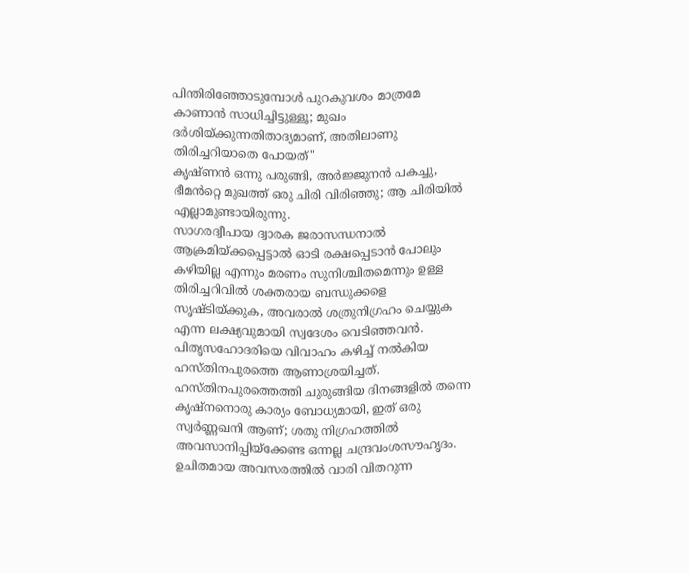പിന്തിരിഞ്ഞോടുമ്പോൾ പുറകുവശം മാത്രമേ കാണാൻ സാധിച്ചിട്ടുള്ളൂ; മുഖം ദർശിയ്ക്കുന്നതിതാദ്യമാണ്, അതിലാണു തിരിച്ചറിയാതെ പോയത്"
കൃഷ്ണൻ ഒന്നു പരുങ്ങി, അർജ്ജുനൻ പകച്ചു, ഭീമൻറ്റെ മുഖത്ത് ഒരു ചിരി വിരിഞ്ഞു; ആ ചിരിയിൽ എല്ലാമുണ്ടായിരുന്നു.
സാഗരദ്വീപായ ദ്വാരക ജരാസന്ധനാൽ ആക്രമിയ്ക്കപ്പെട്ടാൽ ഓടി രക്ഷപ്പെടാൻ പോലും കഴിയില്ല എന്നും മരണം സുനിശ്ചിതമെന്നും ഉള്ള തിരിച്ചറിവിൽ ശക്തരായ ബന്ധുക്കളെ സൃഷ്ടിയ്ക്കുക, അവരാൽ ശത്രുനിഗ്രഹം ചെയ്യുക എന്ന ലക്ഷ്യവുമായി സ്വദേശം വെടിഞ്ഞവൻ. പിതൃസഹോദരിയെ വിവാഹം കഴിച്ച് നൽകിയ ഹസ്തിനപുരത്തെ ആണാശ്രയിച്ചത്. ഹസ്തിനപുരത്തെത്തി ചുരുങ്ങിയ ദിനങ്ങളിൽ തന്നെ കൃഷ്നനൊരു കാര്യം ബോധ്യമായി, ഇത് ഒരു സ്വർണ്ണഖനി ആണ്; ശതു നിഗ്രഹത്തിൽ അവസാനിപ്പിയ്ക്കേണ്ട ഒന്നല്ല ചന്ദ്രവംശസൗഹൃദം. ഉചിതമായ അവസരത്തിൽ വാരി വിതറുന്ന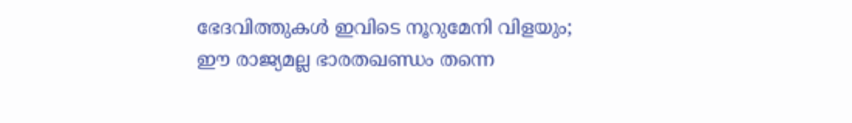ഭേദവിത്തുകൾ ഇവിടെ നൂറുമേനി വിളയും; ഈ രാജ്യമല്ല ഭാരതഖണ്ഡം തന്നെ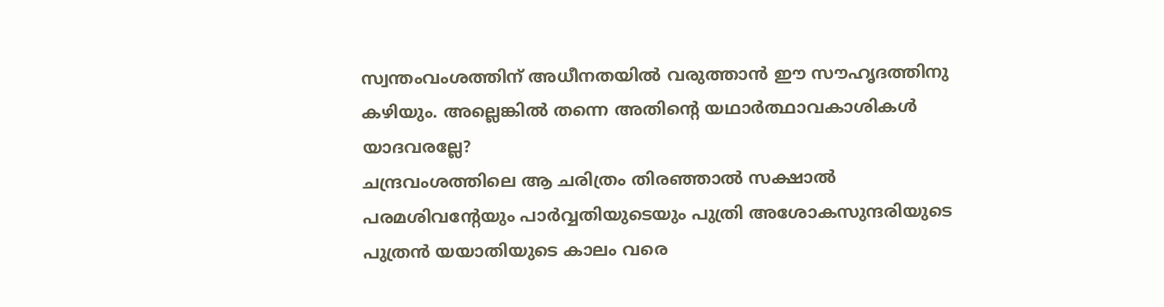സ്വന്തംവംശത്തിന് അധീനതയിൽ വരുത്താൻ ഈ സൗഹൃദത്തിനു കഴിയും. അല്ലെങ്കിൽ തന്നെ അതിൻ്റെ യഥാർത്ഥാവകാശികൾ യാദവരല്ലേ?
ചന്ദ്രവംശത്തിലെ ആ ചരിത്രം തിരഞ്ഞാൽ സക്ഷാൽ പരമശിവൻ്റേയും പാർവ്വതിയുടെയും പുത്രി അശോകസുന്ദരിയുടെ പുത്രൻ യയാതിയുടെ കാലം വരെ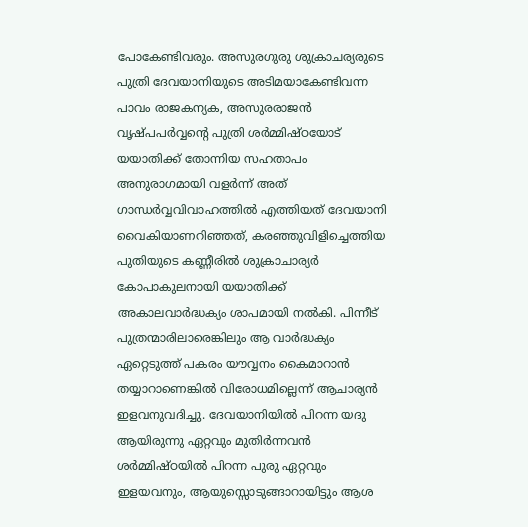പോകേണ്ടിവരും. അസുരഗുരു ശുക്രാചര്യരുടെ പുത്രി ദേവയാനിയുടെ അടിമയാകേണ്ടിവന്ന പാവം രാജകന്യക, അസുരരാജൻ വൃഷ്പപർവ്വൻ്റെ പുത്രി ശർമ്മിഷ്ഠയോട് യയാതിക്ക് തോന്നിയ സഹതാപം അനുരാഗമായി വളർന്ന് അത് ഗാന്ധർവ്വവിവാഹത്തിൽ എത്തിയത് ദേവയാനി വൈകിയാണറിഞ്ഞത്, കരഞ്ഞുവിളിച്ചെത്തിയ പുതിയുടെ കണ്ണീരിൽ ശുക്രാചാര്യർ കോപാകുലനായി യയാതിക്ക് അകാലവാർദ്ധക്യം ശാപമായി നൽകി. പിന്നീട് പുത്രന്മാരിലാരെങ്കിലും ആ വാർദ്ധക്യം ഏറ്റെടുത്ത് പകരം യൗവ്വനം കൈമാറാൻ തയ്യാറാണെങ്കിൽ വിരോധമില്ലെന്ന് ആചാര്യൻ ഇളവനുവദിച്ചു. ദേവയാനിയിൽ പിറന്ന യദു ആയിരുന്നു ഏറ്റവും മുതിർന്നവൻ ശർമ്മിഷ്ഠയിൽ പിറന്ന പുരു ഏറ്റവും ഇളയവനും, ആയുസ്സൊടുങ്ങാറായിട്ടും ആശ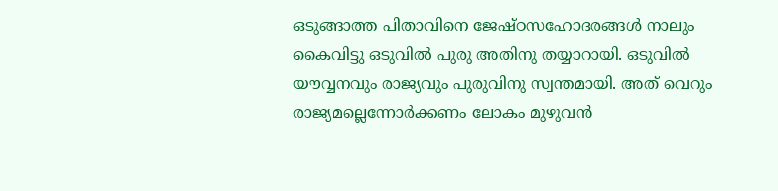ഒടുങ്ങാത്ത പിതാവിനെ ജേഷ്ഠസഹോദരങ്ങൾ നാലും കൈവിട്ടു ഒടുവിൽ പുരു അതിനു തയ്യാറായി. ഒടുവിൽ യൗവ്വനവും രാജ്യവും പുരുവിനു സ്വന്തമായി. അത് വെറും രാജ്യമല്ലെന്നോർക്കണം ലോകം മുഴുവൻ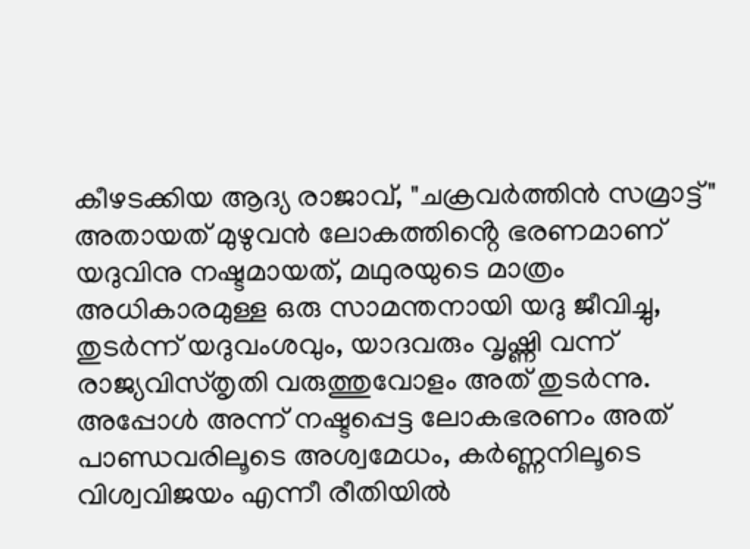കീഴടക്കിയ ആദ്യ രാജാവ്, "ചക്രവർത്തിൻ സമ്രാട്ട്" അതായത് മുഴുവൻ ലോകത്തിൻ്റെ ഭരണമാണ് യദുവിനു നഷ്ടമായത്, മഥുരയുടെ മാത്രം അധികാരമുള്ള ഒരു സാമന്തനായി യദു ജീവിച്ചു, തുടർന്ന് യദുവംശവും, യാദവരും വൃഷ്ണി വന്ന് രാജ്യവിസ്തൃതി വരുത്തുവോളം അത് തുടർന്നു. അപ്പോൾ അന്ന് നഷ്ടപ്പെട്ട ലോകഭരണം അത് പാണ്ഡവരിലൂടെ അശ്വമേധം, കർണ്ണനിലൂടെ വിശ്വവിജയം എന്നീ രീതിയിൽ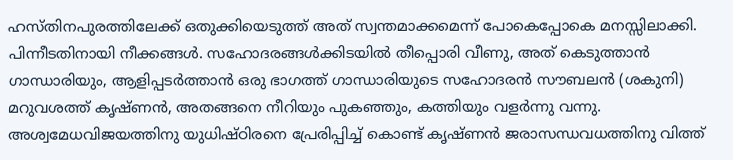ഹസ്തിനപുരത്തിലേക്ക് ഒതുക്കിയെടുത്ത് അത് സ്വന്തമാക്കമെന്ന് പോകെപ്പോകെ മനസ്സിലാക്കി.
പിന്നീടതിനായി നീക്കങ്ങൾ. സഹോദരങ്ങൾക്കിടയിൽ തീപ്പൊരി വീണു, അത് കെടുത്താൻ ഗാന്ധാരിയും, ആളിപ്പടർത്താൻ ഒരു ഭാഗത്ത് ഗാന്ധാരിയുടെ സഹോദരൻ സൗബലൻ (ശകുനി) മറുവശത്ത് കൃഷ്ണൻ, അതങ്ങനെ നീറിയും പുകഞ്ഞും, കത്തിയും വളർന്നു വന്നു. അശ്വമേധവിജയത്തിനു യുധിഷ്ഠിരനെ പ്രേരിപ്പിച്ച് കൊണ്ട് കൃഷ്ണൻ ജരാസന്ധവധത്തിനു വിത്ത്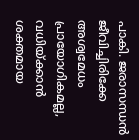പാകി. ജരാസന്ധൻ ജീവിച്ചിരിക്കേ അശ്വമേധം പ്രായോഗികമല്ല, വധിയ്ക്കാൻ ശക്തമായ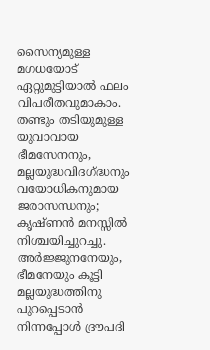സൈന്യമുള്ള മഗധയോട് ഏറ്റുമുട്ടിയാൽ ഫലം വിപരീതവുമാകാം. തണ്ടും തടിയുമുള്ള യുവാവായ ഭീമസേനനും, മല്ലയുദ്ധവിദഗ്ദ്ധനും വയോധികനുമായ ജരാസന്ധനും; കൃഷ്ണൻ മനസ്സിൽ നിശ്ചയിച്ചുറച്ചു. അർജ്ജുനനേയും, ഭീമനേയും കൂട്ടി മല്ലയുദ്ധത്തിനു പുറപ്പെടാൻ നിന്നപ്പോൾ ദ്രൗപദി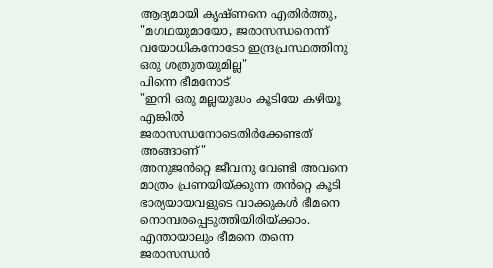ആദ്യമായി കൃഷ്ണനെ എതിർത്തു,
"മഗഥയുമായോ, ജരാസന്ധനെന്ന് വയോധികനോടോ ഇന്ദ്രപ്രസ്ഥത്തിനു ഒരു ശത്രുതയുമില്ല"
പിന്നെ ഭീമനോട്
"ഇനി ഒരു മല്ലയുദ്ധം കൂടിയേ കഴിയൂ എങ്കിൽ ജരാസന്ധനോടെതിർക്കേണ്ടത് അങ്ങാണ്"
അനുജൻറ്റെ ജീവനു വേണ്ടി അവനെ മാത്രം പ്രണയിയ്ക്കുന്ന തൻറ്റെ കൂടി ഭാര്യയായവളുടെ വാക്കുകൾ ഭീമനെ നൊമ്പരപ്പെടുത്തിയിരിയ്ക്കാം. എന്തായാലും ഭീമനെ തന്നെ ജരാസന്ധൻ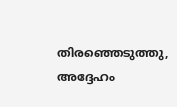തിരഞ്ഞെടുത്തു, അദ്ദേഹം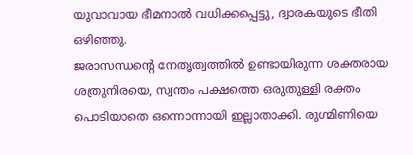യുവാവായ ഭീമനാൽ വധിക്കപ്പെട്ടു, ദ്വാരകയുടെ ഭീതി ഒഴിഞ്ഞു.
ജരാസന്ധൻ്റെ നേതൃത്വത്തിൽ ഉണ്ടായിരുന്ന ശക്തരായ ശത്രുനിരയെ, സ്വന്തം പക്ഷത്തെ ഒരുതുള്ളി രക്തം പൊടിയാതെ ഒന്നൊന്നായി ഇല്ലാതാക്കി. രുഗ്മിണിയെ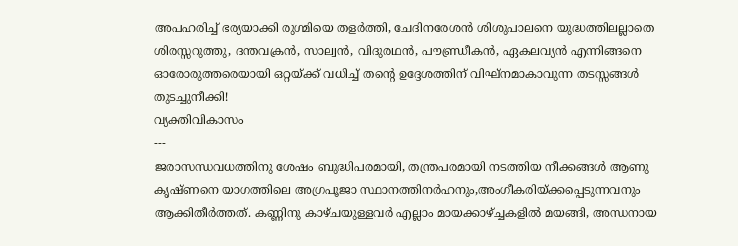അപഹരിച്ച് ഭര്യയാക്കി രുഗ്മിയെ തളർത്തി, ചേദിനരേശൻ ശിശുപാലനെ യുദ്ധത്തിലല്ലാതെ ശിരസ്സറുത്തു, ദന്തവക്രൻ, സാല്വൻ, വിദുരഥൻ, പൗണ്ഡ്രീകൻ, ഏകലവ്യൻ എന്നിങ്ങനെ ഓരോരുത്തരെയായി ഒറ്റയ്ക്ക് വധിച്ച് തൻ്റെ ഉദ്ദേശത്തിന് വിഘ്നമാകാവുന്ന തടസ്സങ്ങൾ തുടച്ചുനീക്കി!
വ്യക്തിവികാസം
---
ജരാസന്ധവധത്തിനു ശേഷം ബുദ്ധിപരമായി, തന്ത്രപരമായി നടത്തിയ നീക്കങ്ങൾ ആണു കൃഷ്ണനെ യാഗത്തിലെ അഗ്രപൂജാ സ്ഥാനത്തിനർഹനും,അംഗീകരിയ്ക്കപ്പെടുന്നവനും ആക്കിതീർത്തത്. കണ്ണിനു കാഴ്ചയുള്ളവർ എല്ലാം മായക്കാഴ്ച്ചകളിൽ മയങ്ങി, അന്ധനായ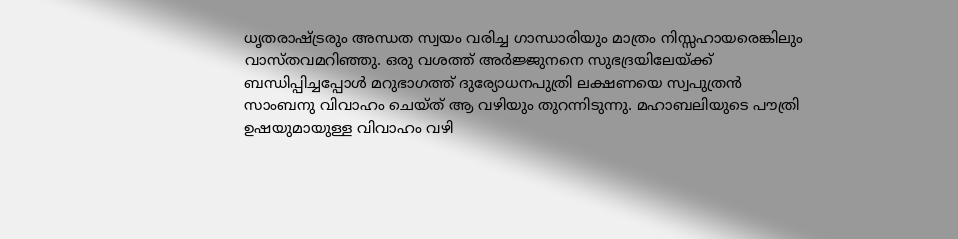ധൃതരാഷ്ട്രരും അന്ധത സ്വയം വരിച്ച ഗാന്ധാരിയും മാത്രം നിസ്സഹായരെങ്കിലും വാസ്തവമറിഞ്ഞു. ഒരു വശത്ത് അർജ്ജുനനെ സുഭദ്രയിലേയ്ക്ക് ബന്ധിപ്പിച്ചപ്പോൾ മറുഭാഗത്ത് ദുര്യോധനപുത്രി ലക്ഷണയെ സ്വപുത്രൻ സാംബനു വിവാഹം ചെയ്ത് ആ വഴിയും തുറന്നിടുന്നു. മഹാബലിയുടെ പൗത്രി ഉഷയുമായുള്ള വിവാഹം വഴി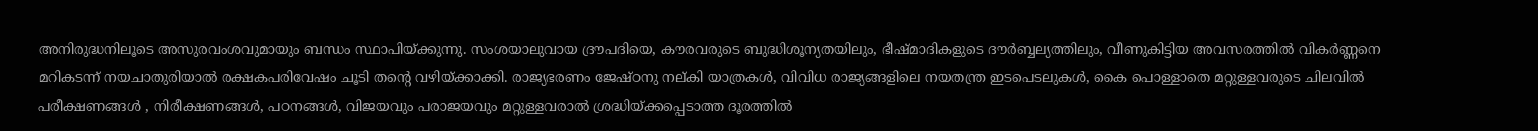അനിരുദ്ധനിലൂടെ അസുരവംശവുമായും ബന്ധം സ്ഥാപിയ്ക്കുന്നു. സംശയാലുവായ ദ്രൗപദിയെ, കൗരവരുടെ ബുദ്ധിശൂന്യതയിലും, ഭീഷ്മാദികളുടെ ദൗർബ്ബല്യത്തിലും, വീണുകിട്ടിയ അവസരത്തിൽ വികർണ്ണനെ മറികടന്ന് നയചാതുരിയാൽ രക്ഷകപരിവേഷം ചൂടി തൻ്റെ വഴിയ്ക്കാക്കി. രാജ്യഭരണം ജേഷ്ഠനു നല്കി യാത്രകൾ, വിവിധ രാജ്യങ്ങളിലെ നയതന്ത്ര ഇടപെടലുകൾ, കൈ പൊള്ളാതെ മറ്റുള്ളവരുടെ ചിലവിൽ പരീക്ഷണങ്ങൾ , നിരീക്ഷണങ്ങൾ, പഠനങ്ങൾ, വിജയവും പരാജയവും മറ്റുള്ളവരാൽ ശ്രദ്ധിയ്ക്കപ്പെടാത്ത ദൂരത്തിൽ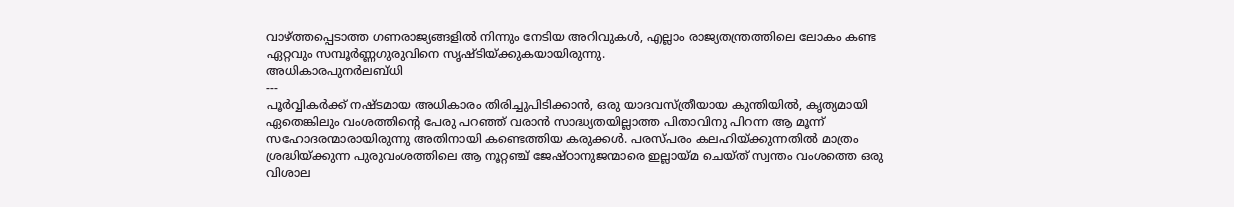വാഴ്ത്തപ്പെടാത്ത ഗണരാജ്യങ്ങളിൽ നിന്നും നേടിയ അറിവുകൾ, എല്ലാം രാജ്യതന്ത്രത്തിലെ ലോകം കണ്ട ഏറ്റവും സമ്പൂർണ്ണഗുരുവിനെ സൃഷ്ടിയ്ക്കുകയായിരുന്നു.
അധികാരപുനർലബ്ധി
---
പൂർവ്വികർക്ക് നഷ്ടമായ അധികാരം തിരിച്ചുപിടിക്കാൻ, ഒരു യാദവസ്ത്രീയായ കുന്തിയിൽ, കൃത്യമായി ഏതെങ്കിലും വംശത്തിൻ്റെ പേരു പറഞ്ഞ് വരാൻ സാദ്ധ്യതയില്ലാത്ത പിതാവിനു പിറന്ന ആ മൂന്ന് സഹോദരന്മാരായിരുന്നു അതിനായി കണ്ടെത്തിയ കരുക്കൾ. പരസ്പരം കലഹിയ്ക്കുന്നതിൽ മാത്രം ശ്രദ്ധിയ്ക്കുന്ന പുരുവംശത്തിലെ ആ നൂറ്റഞ്ച് ജേഷ്ഠാനുജന്മാരെ ഇല്ലായ്മ ചെയ്ത് സ്വന്തം വംശത്തെ ഒരു വിശാല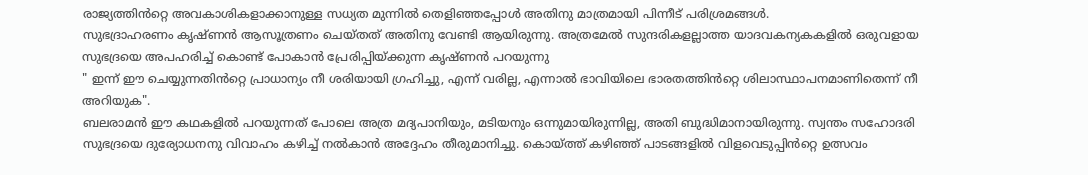രാജ്യത്തിൻറ്റെ അവകാശികളാക്കാനുള്ള സധ്യത മുന്നിൽ തെളിഞ്ഞപ്പോൾ അതിനു മാത്രമായി പിന്നീട് പരിശ്രമങ്ങൾ.
സുഭദ്രാഹരണം കൃഷ്ണൻ ആസൂത്രണം ചെയ്തത് അതിനു വേണ്ടി ആയിരുന്നു. അത്രമേൽ സുന്ദരികളല്ലാത്ത യാദവകന്യകകളിൽ ഒരുവളായ സുഭദ്രയെ അപഹരിച്ച് കൊണ്ട് പോകാൻ പ്രേരിപ്പിയ്ക്കുന്ന കൃഷ്ണൻ പറയുന്നു
" ഇന്ന് ഈ ചെയ്യുന്നതിൻറ്റെ പ്രാധാന്യം നീ ശരിയായി ഗ്രഹിച്ചു, എന്ന് വരില്ല, എന്നാൽ ഭാവിയിലെ ഭാരതത്തിൻറ്റെ ശിലാസ്ഥാപനമാണിതെന്ന് നീ അറിയുക".
ബലരാമൻ ഈ കഥകളിൽ പറയുന്നത് പോലെ അത്ര മദ്യപാനിയും, മടിയനും ഒന്നുമായിരുന്നില്ല, അതി ബുദ്ധിമാനായിരുന്നു. സ്വന്തം സഹോദരി സുഭദ്രയെ ദുര്യോധനനു വിവാഹം കഴിച്ച് നൽകാൻ അദ്ദേഹം തീരുമാനിച്ചു. കൊയ്ത്ത് കഴിഞ്ഞ് പാടങ്ങളിൽ വിളവെടുപ്പിൻറ്റെ ഉത്സവം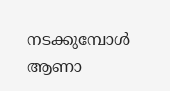നടക്കുമ്പോൾ ആണാ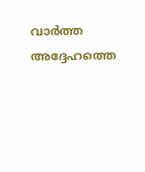വാർത്ത അദ്ദേഹത്തെ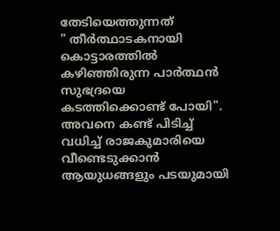തേടിയെത്തുന്നത്
" തീർത്ഥാടകനായി കൊട്ടാരത്തിൽ കഴിഞ്ഞിരുന്ന പാർത്ഥൻ സുഭദ്രയെ കടത്തിക്കൊണ്ട് പോയി".
അവനെ കണ്ട് പിടിച്ച് വധിച്ച് രാജകുമാരിയെ വീണ്ടെടുക്കാൻ ആയുധങ്ങളും പടയുമായി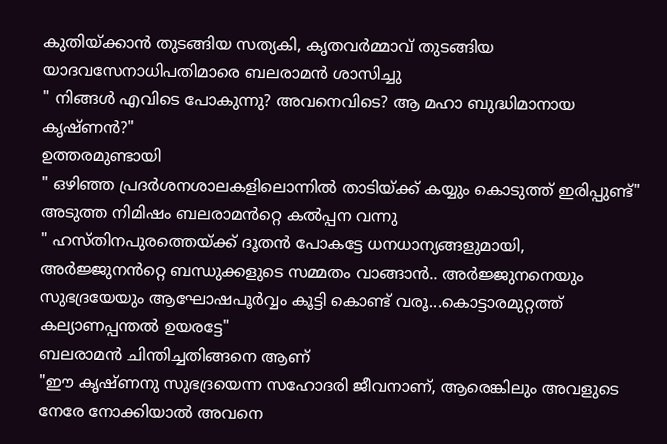കുതിയ്ക്കാൻ തുടങ്ങിയ സത്യകി, കൃതവർമ്മാവ് തുടങ്ങിയ യാദവസേനാധിപതിമാരെ ബലരാമൻ ശാസിച്ചു
" നിങ്ങൾ എവിടെ പോകുന്നു? അവനെവിടെ? ആ മഹാ ബുദ്ധിമാനായ കൃഷ്ണൻ?"
ഉത്തരമുണ്ടായി
" ഒഴിഞ്ഞ പ്രദർശനശാലകളിലൊന്നിൽ താടിയ്ക്ക് കയ്യും കൊടുത്ത് ഇരിപ്പുണ്ട്"
അടുത്ത നിമിഷം ബലരാമൻറ്റെ കൽപ്പന വന്നു
" ഹസ്തിനപുരത്തെയ്ക്ക് ദൂതൻ പോകട്ടേ ധനധാന്യങ്ങളുമായി, അർജ്ജുനൻറ്റെ ബന്ധുക്കളുടെ സമ്മതം വാങ്ങാൻ.. അർജ്ജുനനെയും സുഭദ്രയേയും ആഘോഷപൂർവ്വം കൂട്ടി കൊണ്ട് വരൂ...കൊട്ടാരമുറ്റത്ത് കല്യാണപ്പന്തൽ ഉയരട്ടേ"
ബലരാമൻ ചിന്തിച്ചതിങ്ങനെ ആണ്
"ഈ കൃഷ്ണനു സുഭദ്രയെന്ന സഹോദരി ജീവനാണ്, ആരെങ്കിലും അവളുടെ നേരേ നോക്കിയാൽ അവനെ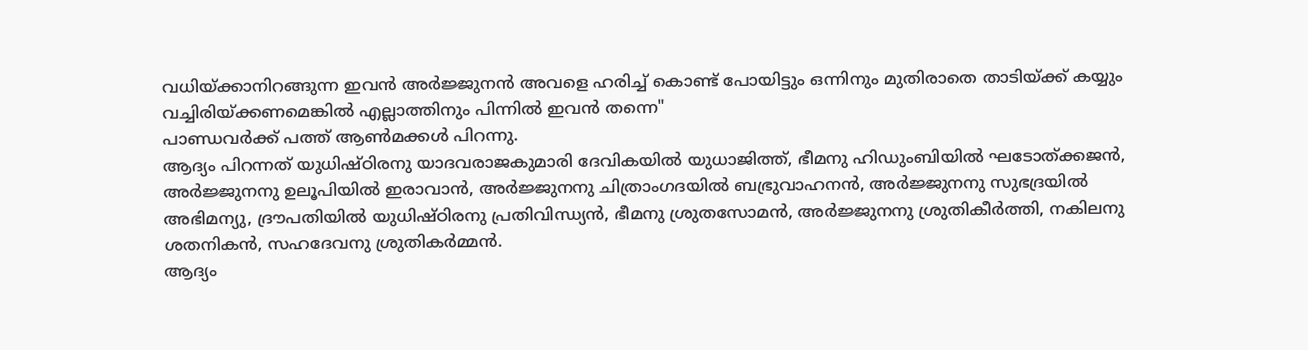വധിയ്ക്കാനിറങ്ങുന്ന ഇവൻ അർജ്ജുനൻ അവളെ ഹരിച്ച് കൊണ്ട് പോയിട്ടും ഒന്നിനും മുതിരാതെ താടിയ്ക്ക് കയ്യും വച്ചിരിയ്ക്കണമെങ്കിൽ എല്ലാത്തിനും പിന്നിൽ ഇവൻ തന്നെ"
പാണ്ഡവർക്ക് പത്ത് ആൺമക്കൾ പിറന്നു.
ആദ്യം പിറന്നത് യുധിഷ്ഠിരനു യാദവരാജകുമാരി ദേവികയിൽ യുധാജിത്ത്, ഭീമനു ഹിഡുംബിയിൽ ഘടോത്ക്കജൻ, അർജ്ജുനനു ഉലൂപിയിൽ ഇരാവാൻ, അർജ്ജുനനു ചിത്രാംഗദയിൽ ബഭ്രുവാഹനൻ, അർജ്ജുനനു സുഭദ്രയിൽ അഭിമന്യു, ദ്രൗപതിയിൽ യുധിഷ്ഠിരനു പ്രതിവിന്ധ്യൻ, ഭീമനു ശ്രുതസോമൻ, അർജ്ജുനനു ശ്രുതികീർത്തി, നകിലനു ശതനികൻ, സഹദേവനു ശ്രുതികർമ്മൻ.
ആദ്യം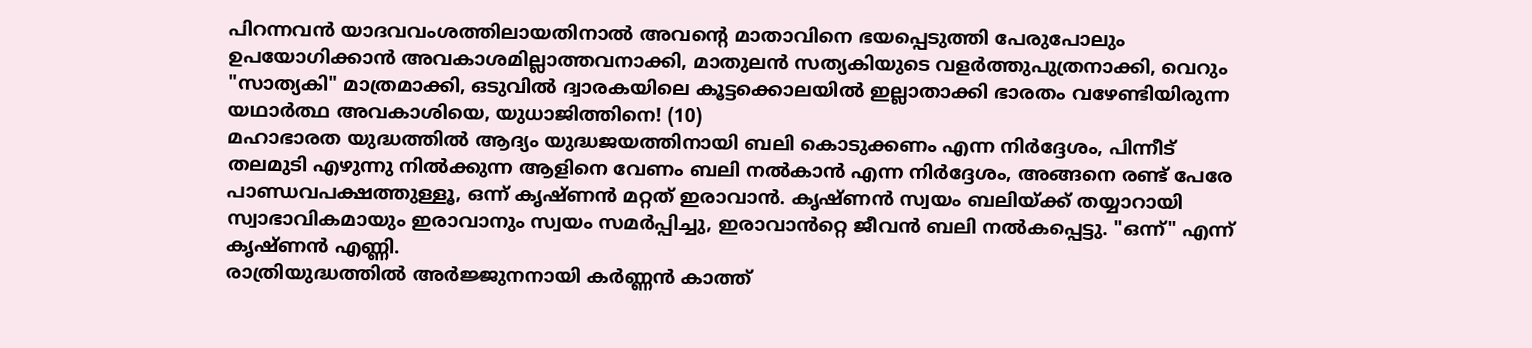പിറന്നവൻ യാദവവംശത്തിലായതിനാൽ അവൻ്റെ മാതാവിനെ ഭയപ്പെടുത്തി പേരുപോലും ഉപയോഗിക്കാൻ അവകാശമില്ലാത്തവനാക്കി, മാതുലൻ സത്യകിയുടെ വളർത്തുപുത്രനാക്കി, വെറും "സാത്യകി" മാത്രമാക്കി, ഒടുവിൽ ദ്വാരകയിലെ കൂട്ടക്കൊലയിൽ ഇല്ലാതാക്കി ഭാരതം വഴേണ്ടിയിരുന്ന യഥാർത്ഥ അവകാശിയെ, യുധാജിത്തിനെ! (10)
മഹാഭാരത യുദ്ധത്തിൽ ആദ്യം യുദ്ധജയത്തിനായി ബലി കൊടുക്കണം എന്ന നിർദ്ദേശം, പിന്നീട് തലമുടി എഴുന്നു നിൽക്കുന്ന ആളിനെ വേണം ബലി നൽകാൻ എന്ന നിർദ്ദേശം, അങ്ങനെ രണ്ട് പേരേ പാണ്ഡവപക്ഷത്തുള്ളൂ, ഒന്ന് കൃഷ്ണൻ മറ്റത് ഇരാവാൻ. കൃഷ്ണൻ സ്വയം ബലിയ്ക്ക് തയ്യാറായി സ്വാഭാവികമായും ഇരാവാനും സ്വയം സമർപ്പിച്ചു, ഇരാവാൻറ്റെ ജീവൻ ബലി നൽകപ്പെട്ടു. "ഒന്ന്" എന്ന് കൃഷ്ണൻ എണ്ണി.
രാത്രിയുദ്ധത്തിൽ അർജ്ജുനനായി കർണ്ണൻ കാത്ത്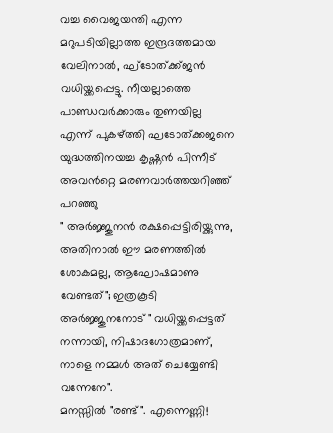വച്ച വൈജയന്തി എന്ന മറുപടിയില്ലാത്ത ഇന്ദ്രദത്തമായ വേലിനാൽ, ഘ്ടോത്ക്ക്ജൻ വധിയ്ക്കപ്പെട്ടു. നീയല്ലാത്തെ പാണ്ഡവർക്കാരും തുണയില്ല എന്ന് പുകഴ്ത്തി ഘടോത്ക്കജനെ യുദ്ധത്തിനയച്ച കൃഷ്ണൻ പിന്നീട് അവൻറ്റെ മരണവാർത്തയറിഞ്ഞ് പറഞ്ഞു
" അർജ്ജുനൻ രക്ഷപ്പെട്ടിരിയ്ക്കുന്നു, അതിനാൽ ഈ മരണത്തിൽ ശോകമല്ല, ആഘോഷമാണു വേണ്ടത്"; ഇത്രകൂടി അർജ്ജുനനോട് " വധിയ്ക്കപ്പെട്ടത് നന്നായി, നിഷാദഗോത്രമാണ്, നാളെ നമ്മൾ അത് ചെയ്യേണ്ടി വന്നേനേ".
മനസ്സിൽ "രണ്ട്". എന്നെണ്ണി!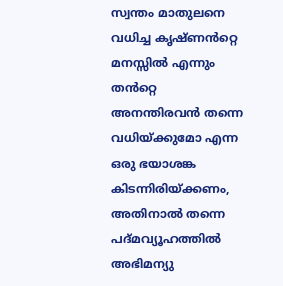സ്വന്തം മാതുലനെ വധിച്ച കൃഷ്ണൻറ്റെ മനസ്സിൽ എന്നും തൻറ്റെ അനന്തിരവൻ തന്നെ വധിയ്ക്കുമോ എന്ന ഒരു ഭയാശങ്ക കിടന്നിരിയ്ക്കണം, അതിനാൽ തന്നെ പദ്മവ്യൂഹത്തിൽ അഭിമന്യു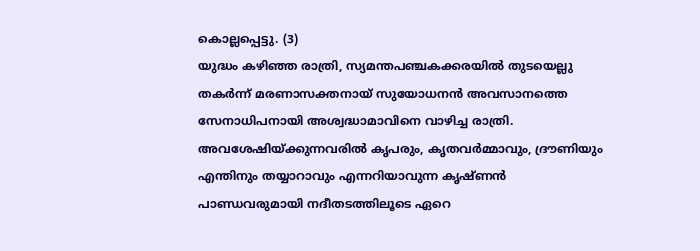കൊല്ലപ്പെട്ടു. (3)
യുദ്ധം കഴിഞ്ഞ രാത്രി, സ്യമന്തപഞ്ചകക്കരയിൽ തുടയെല്ലു തകർന്ന് മരണാസക്തനായ് സുയോധനൻ അവസാനത്തെ സേനാധിപനായി അശ്വദ്ധാമാവിനെ വാഴിച്ച രാത്രി. അവശേഷിയ്ക്കുന്നവരിൽ കൃപരും, കൃതവർമ്മാവും, ദ്രൗണിയും എന്തിനും തയ്യാറാവും എന്നറിയാവുന്ന കൃഷ്ണൻ പാണ്ഡവരുമായി നദീതടത്തിലൂടെ ഏറെ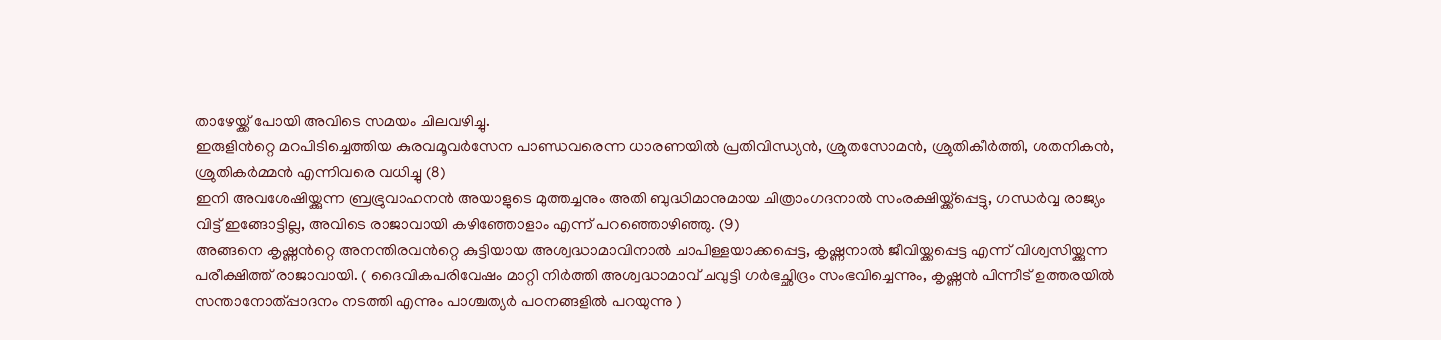താഴേയ്ക്ക് പോയി അവിടെ സമയം ചിലവഴിച്ചു.
ഇരുളിൻറ്റെ മറപിടിച്ചെത്തിയ കുരവമൂവർസേന പാണ്ഡവരെന്ന ധാരണയിൽ പ്രതിവിന്ധ്യൻ, ശ്രുതസോമൻ, ശ്രുതികീർത്തി, ശതനികൻ, ശ്രുതികർമ്മൻ എന്നിവരെ വധിച്ചു (8)
ഇനി അവശേഷിയ്ക്കുന്ന ബ്രഭ്രുവാഹനൻ അയാളുടെ മുത്തച്ചനും അതി ബുദ്ധിമാനുമായ ചിത്രാംഗദനാൽ സംരക്ഷിയ്ക്ക്പ്പെട്ടു, ഗന്ധർവ്വ രാജ്യം വിട്ട് ഇങ്ങോട്ടില്ല, അവിടെ രാജാവായി കഴിഞ്ഞോളാം എന്ന് പറഞ്ഞൊഴിഞ്ഞു. (9)
അങ്ങനെ കൃഷ്ണൻറ്റെ അനന്തിരവൻറ്റെ കുട്ടിയായ അശ്വദ്ധാമാവിനാൽ ചാപിള്ളയാക്കപ്പെട്ട, കൃഷ്ണനാൽ ജീവിയ്ക്കപ്പെട്ട എന്ന് വിശ്വസിയ്ക്കുന്ന പരീക്ഷിത്ത് രാജാവായി. ( ദൈവികപരിവേഷം മാറ്റി നിർത്തി അശ്വദ്ധാമാവ് ചവുട്ടി ഗർഭച്ഛിദ്രം സംഭവിച്ചെന്നും, കൃഷ്ണൻ പിന്നീട് ഉത്തരയിൽ സന്താനോത്പ്പാദനം നടത്തി എന്നും പാശ്ചത്യർ പഠനങ്ങളിൽ പറയുന്നു )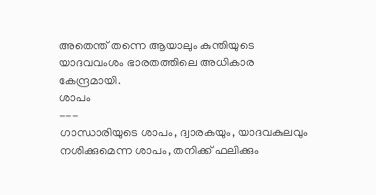അതെന്ത് തന്നെ ആയാലും കുന്തിയുടെ യാദവവംശം ഭാരതത്തിലെ അധികാര കേന്ദ്രമായി.
ശാപം
---
ഗാന്ധാരിയുടെ ശാപം, ദ്വാരകയും, യാദവകുലവും നശിക്കുമെന്ന ശാപം, തനിക്ക് ഫലിക്കും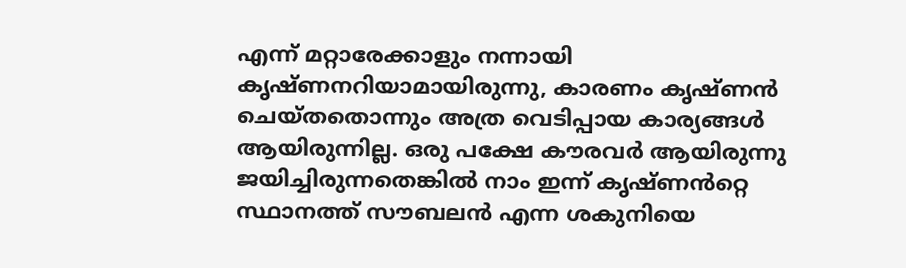എന്ന് മറ്റാരേക്കാളും നന്നായി കൃഷ്ണനറിയാമായിരുന്നു, കാരണം കൃഷ്ണൻ ചെയ്തതൊന്നും അത്ര വെടിപ്പായ കാര്യങ്ങൾ ആയിരുന്നില്ല. ഒരു പക്ഷേ കൗരവർ ആയിരുന്നു ജയിച്ചിരുന്നതെങ്കിൽ നാം ഇന്ന് കൃഷ്ണൻറ്റെ സ്ഥാനത്ത് സൗബലൻ എന്ന ശകുനിയെ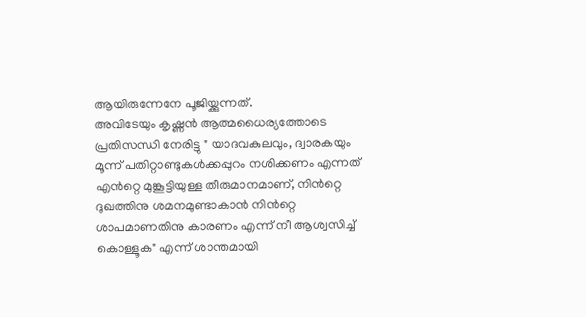ആയിരുന്നേനേ പൂജിയ്ക്കുന്നത്.
അവിടേയും കൃഷ്ണൻ ആത്മധൈര്യത്തോടെ പ്രതിസന്ധി നേരിട്ടു " യാദവകുലവും, ദ്വാരകയും മൂന്ന് പതിറ്റാണ്ടുകൾക്കപ്പുറം നശിക്കണം എന്നത് എൻറ്റെ മുങ്കൂട്ടിയുള്ള തീരുമാനമാണ്, നിൻറ്റെ ദുഖത്തിനു ശമനമുണ്ടാകാൻ നിൻറ്റെ ശാപമാണതിനു കാരണം എന്ന് നീ ആശ്വസിച്ച് കൊള്ളൂക" എന്ന് ശാന്തമായി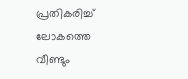പ്രതികരിച്ച് ലോകത്തെ വീണ്ടും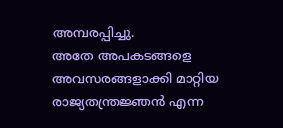അമ്പരപ്പിച്ചു.
അതേ അപകടങ്ങളെ അവസരങ്ങളാക്കി മാറ്റിയ രാജ്യതന്ത്രജ്ഞൻ എന്ന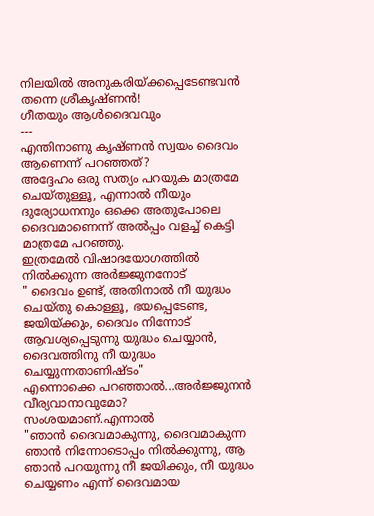നിലയിൽ അനുകരിയ്ക്കപ്പെടേണ്ടവൻ തന്നെ ശ്രീകൃഷ്ണൻ!
ഗീതയും ആൾദൈവവും
---
എന്തിനാണു കൃഷ്ണൻ സ്വയം ദൈവം ആണെന്ന് പറഞ്ഞത്?
അദ്ദേഹം ഒരു സത്യം പറയുക മാത്രമേ ചെയ്തുള്ളൂ, എന്നാൽ നീയും ദുര്യോധനനും ഒക്കെ അതുപോലെ ദൈവമാണെന്ന് അൽപ്പം വളച്ച് കെട്ടി മാത്രമേ പറഞ്ഞു.
ഇത്രമേൽ വിഷാദയോഗത്തിൽ നിൽക്കുന്ന അർജ്ജുനനോട്
" ദൈവം ഉണ്ട്, അതിനാൽ നീ യുദ്ധം ചെയ്തു കൊള്ളൂ, ഭയപ്പെടേണ്ട, ജയിയ്ക്കും, ദൈവം നിന്നോട് ആവശ്യപ്പെടുന്നു യുദ്ധം ചെയ്യാൻ, ദൈവത്തിനു നീ യുദ്ധം ചെയ്യുന്നതാണിഷ്ടം"
എന്നൊക്കെ പറഞ്ഞാൽ...അർജ്ജുനൻ വീര്യവാനാവുമോ? സംശയമാണ്.എന്നാൽ
"ഞാൻ ദൈവമാകുന്നു, ദൈവമാകുന്ന ഞാൻ നിന്നോടൊപ്പം നിൽക്കുന്നു, ആ ഞാൻ പറയുന്നു നീ ജയിക്കും, നീ യുദ്ധം ചെയ്യണം എന്ന് ദൈവമായ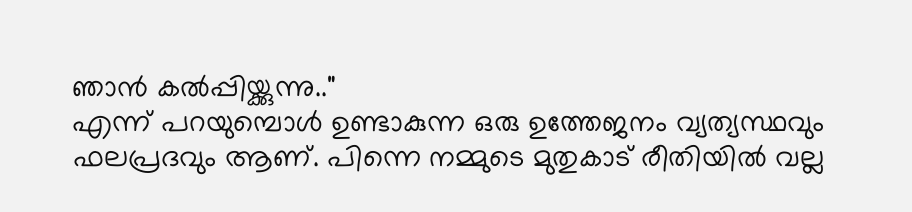ഞാൻ കൽപ്പിയ്ക്കുന്നു.."
എന്ന് പറയുമ്പൊൾ ഉണ്ടാകുന്ന ഒരു ഉത്തേജനം വ്യത്യസ്ഥവും ഫലപ്രദവും ആണ്. പിന്നെ നമ്മുടെ മുതുകാട് രീതിയിൽ വല്ല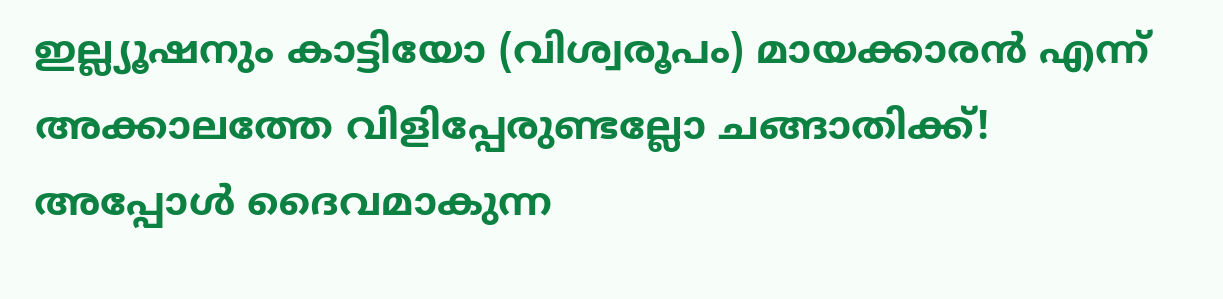ഇല്ല്യൂഷനും കാട്ടിയോ (വിശ്വരൂപം) മായക്കാരൻ എന്ന് അക്കാലത്തേ വിളിപ്പേരുണ്ടല്ലോ ചങ്ങാതിക്ക്!
അപ്പോൾ ദൈവമാകുന്ന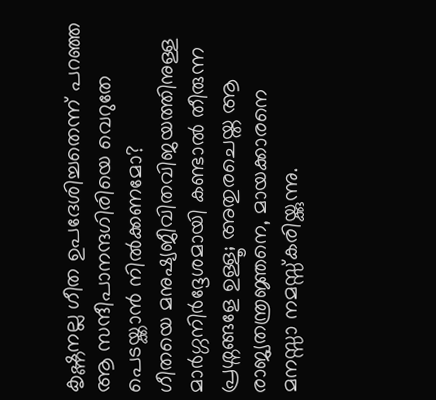കൃഷ്ണനല്ല ഗീത ഉപദേശിച്ചതെന്ന് പറഞ്ഞ ആ സന്ദീപാനന്ദഗിരിയെ വെറുതേ പെടയ്ക്കാൻ നിൽക്കണമോ?
ഗീതയെ മനുഷ്യജീവിതവിജയത്തിനുള്ള മാർഗ്ഗനിർദ്ദേശമായി കണ്ടാൽ തീരുന്ന പ്രശ്നങ്ങളേ ഉള്ളൂ; അതുരചെയ്ത ആ രാജ്യതന്ത്രജ്ഞനെ, മായക്കാരനെ മനസ്സാ നമസ്സ്കരിയ്ക്കുന്നു.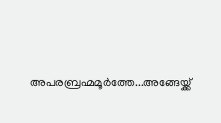അപരബ്രഹ്മമൂർത്തേ...അങ്ങേയ്ക്ക്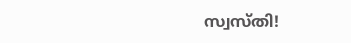സ്വസ്തി!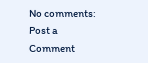No comments:
Post a Comment